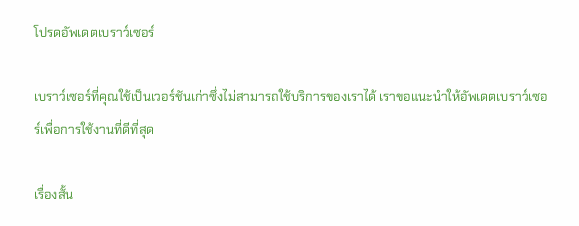โปรดอัพเดตเบราว์เซอร์

เบราว์เซอร์ที่คุณใช้เป็นเวอร์ชันเก่าซึ่งไม่สามารถใช้บริการของเราได้ เราขอแนะนำให้อัพเดตเบราว์เซอร์เพื่อการใช้งานที่ดีที่สุด

เรื่องสั้น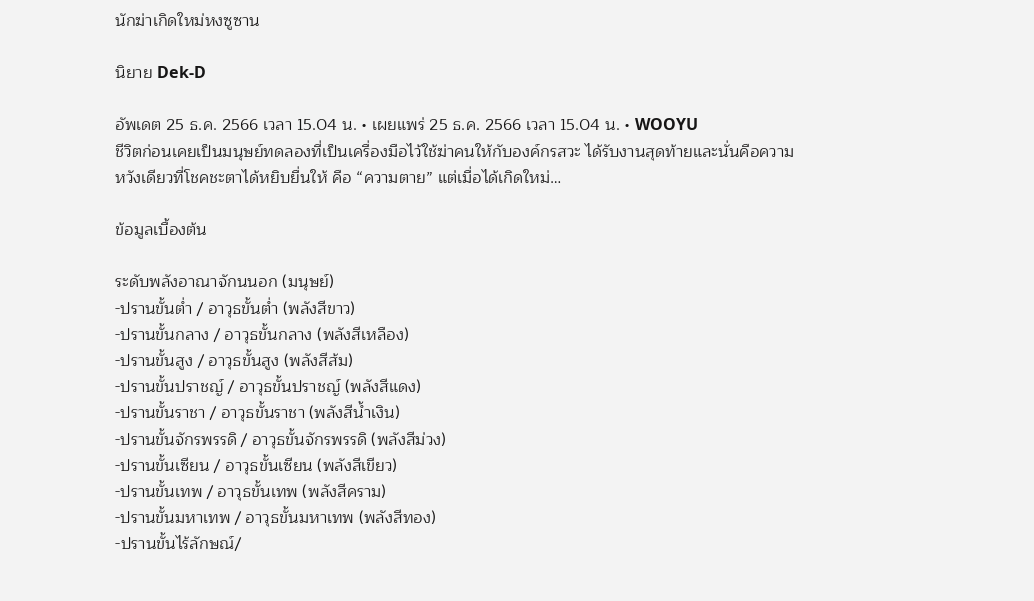นักฆ่าเกิดใหม่หงซูซาน

นิยาย Dek-D

อัพเดต 25 ธ.ค. 2566 เวลา 15.04 น. • เผยแพร่ 25 ธ.ค. 2566 เวลา 15.04 น. • WOOYU
ชีวิตก่อนเคยเป็นมนุษย์ทดลองที่เป็นเครื่องมือไว้ใช้ฆ่าคนให้กับองค์กรสวะ ได้รับงานสุดท้ายและนั่นคือความหวังเดียวที่โชคชะตาได้หยิบยื่นให้ คือ “ความตาย” แต่เมื่อได้เกิดใหม่…

ข้อมูลเบื้องต้น

ระดับพลังอาณาจักนนอก (มนุษย์)
-ปรานขั้นต่ำ / อาวุธขั้นต่ำ (พลังสีขาว)
-ปรานขั้นกลาง / อาวุธขั้นกลาง (พลังสีเหลือง)
-ปรานขั้นสูง / อาวุธขั้นสูง (พลังสีส้ม)
-ปรานขั้นปราชญ์ / อาวุธขั้นปราชญ์ (พลังสีแดง)
-ปรานขั้นราชา / อาวุธขั้นราชา (พลังสีน้ำเงิน)
-ปรานขั้นจักรพรรดิ / อาวุธขั้นจักรพรรดิ (พลังสีม่วง)
-ปรานขั้นเซียน / อาวุธขั้นเซียน (พลังสีเขียว)
-ปรานขั้นเทพ / อาวุธขั้นเทพ (พลังสีคราม)
-ปรานขั้นมหาเทพ / อาวุธขั้นมหาเทพ (พลังสีทอง)
-ปรานขั้นไร้ลักษณ์/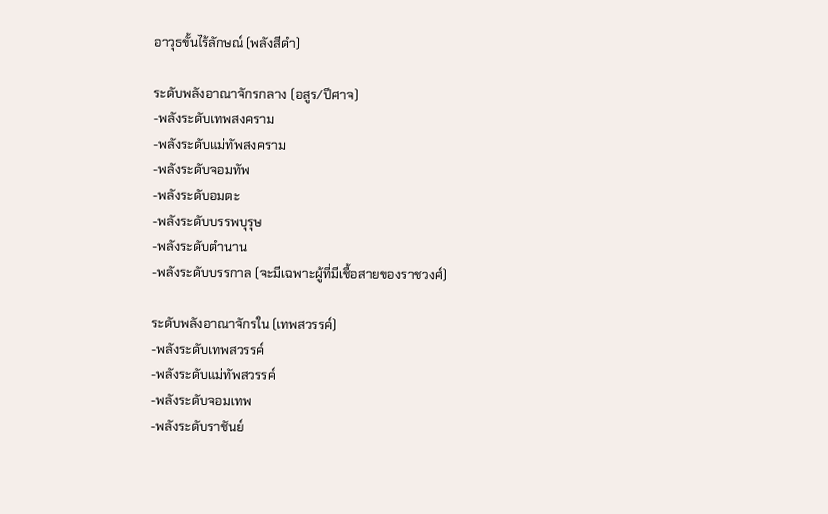อาวุธขั้นไร้ลักษณ์ (พลังสีดำ)

ระดับพลังอาณาจักรกลาง (อสูร/ปีศาจ)
-พลังระดับเทพสงคราม
-พลังระดับแม่ทัพสงคราม
-พลังระดับจอมทัพ
-พลังระดับอมตะ
-พลังระดับบรรพบุรุษ
-พลังระดับตำนาน
-พลังระดับบรรกาล (จะมีเฉพาะผู้ที่มีเชื้อสายของราชวงศ์)

ระดับพลังอาณาจักรใน (เทพสวรรค์)
-พลังระดับเทพสวรรค์
-พลังระดับแม่ทัพสวรรค์
-พลังระดับจอมเทพ
-พลังระดับราชันย์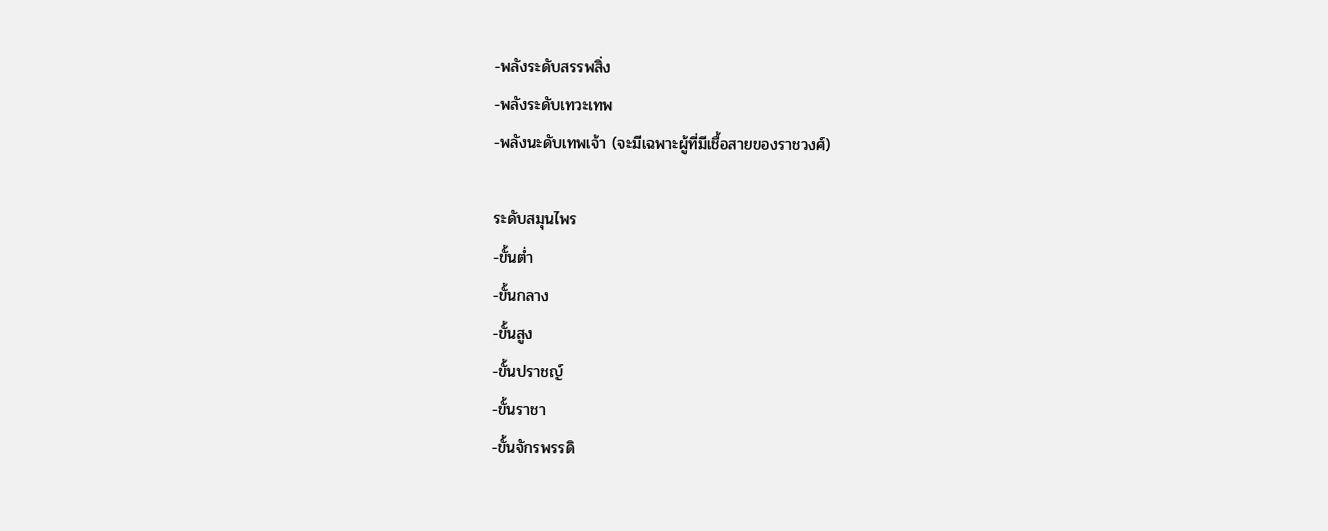-พลังระดับสรรพสิ่ง
-พลังระดับเทวะเทพ
-พลังนะดับเทพเจ้า (จะมีเฉพาะผู้ที่มีเชื้อสายของราชวงศ์)

ระดับสมุนไพร
-ขั้นต่ำ
-ขั้นกลาง
-ขั้นสูง
-ขั้นปราชญ์
-ขั้นราชา
-ขั้นจักรพรรดิ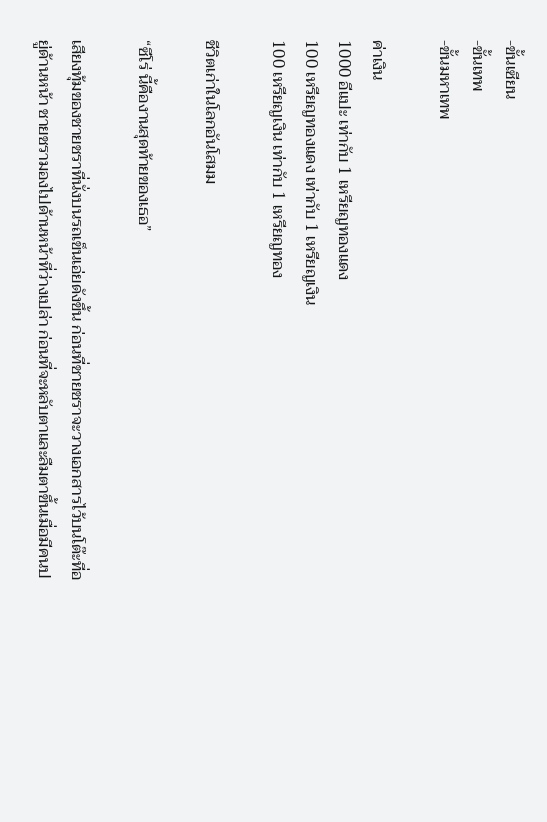-ขั้นเซียน
-ขั้นเทพ
-ขั้นมหาเทพ

ค่าเงิน
1000 อีแปะ เท่ากับ 1 เหรียญทองแดง
100 เหรียญทองแดง เท่ากับ 1 เหรียญเงิน
100 เหรียญเงิน เท่ากับ 1 เหรียญทอง

ชีวิตเก่าในโลกอันโสมม

“ซีโร่ นี้คืองานสุดท้ายของเธอ”

เสียงทุ้มของชายชราที่นั่งบนรถเข็นเอ่ยดังขึ้น ก่อนที่ชายชราจะวางเอกสารไว้บนโต๊ะที่อยู่ด้านหน้า ชายชรามองไปด้านหน้าที่ว่างเปล่า ก่อนที่จะหลับตาและลืมตาขึ้นเมื่อมีคนป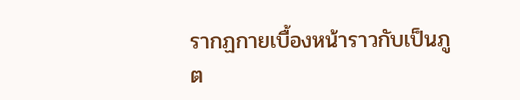รากฏกายเบื้องหน้าราวกับเป็นภูต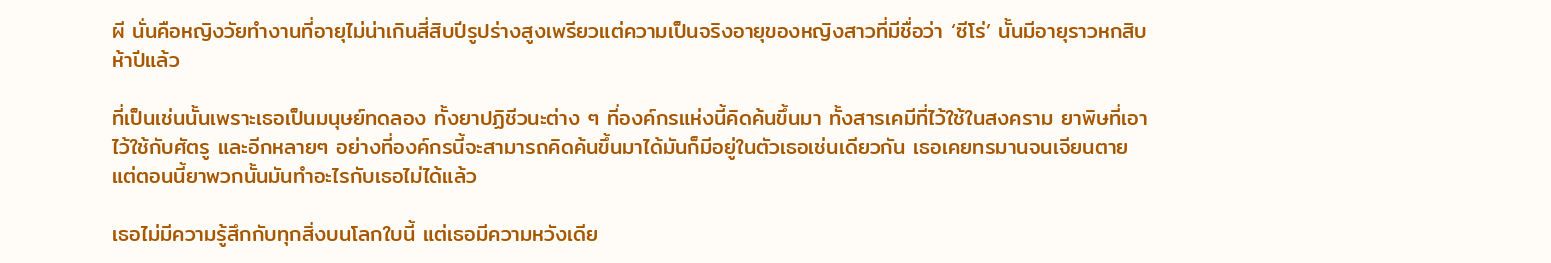ผี นั่นคือหญิงวัยทำงานที่อายุไม่น่าเกินสี่สิบปีรูปร่างสูงเพรียวแต่ความเป็นจริงอายุของหญิงสาวที่มีชื่อว่า ‘ซีโร่’ นั้นมีอายุราวหกสิบห้าปีแล้ว

ที่เป็นเช่นนั้นเพราะเธอเป็นมนุษย์ทดลอง ทั้งยาปฏิชีวนะต่าง ๆ ที่องค์กรแห่งนี้คิดค้นขึ้นมา ทั้งสารเคมีที่ไว้ใช้ในสงคราม ยาพิษที่เอาไว้ใช้กับศัตรู และอีกหลายๆ อย่างที่องค์กรนี้จะสามารถคิดค้นขึ้นมาได้มันก็มีอยู่ในตัวเธอเช่นเดียวกัน เธอเคยทรมานจนเจียนตายแต่ตอนนี้ยาพวกนั้นมันทำอะไรกับเธอไม่ได้แล้ว

เธอไม่มีความรู้สึกกับทุกสิ่งบนโลกใบนี้ แต่เธอมีความหวังเดีย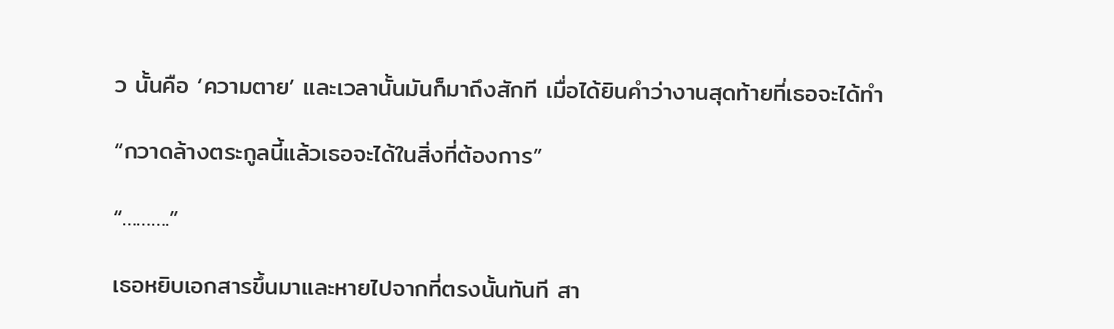ว นั้นคือ ‘ความตาย’ และเวลานั้นมันก็มาถึงสักที เมื่อได้ยินคำว่างานสุดท้ายที่เธอจะได้ทำ

“กวาดล้างตระกูลนี้แล้วเธอจะได้ในสิ่งที่ต้องการ”

“……….”

เธอหยิบเอกสารขึ้นมาและหายไปจากที่ตรงนั้นทันที สา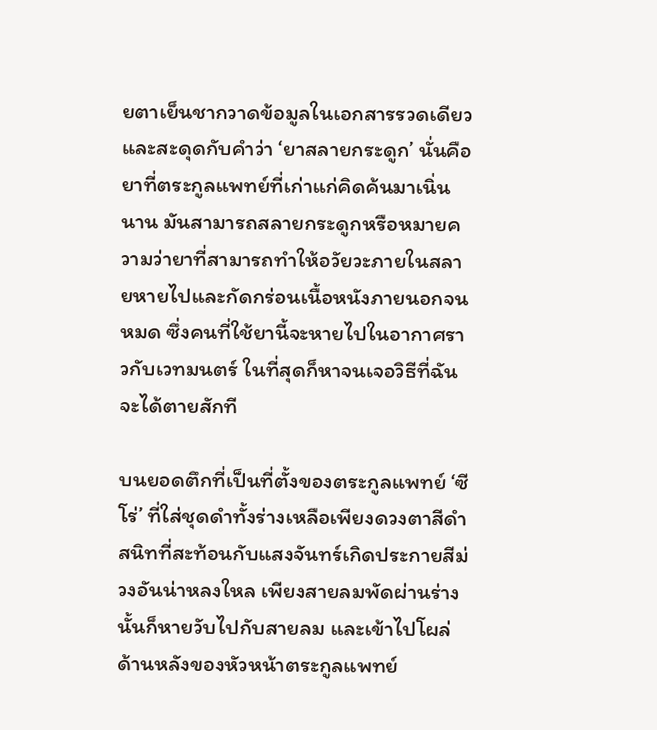ยตาเย็นชากวาดข้อมูลในเอกสารรวดเดียว และสะดุดกับคำว่า ‘ยาสลายกระดูก’ นั่นคือยาที่ตระกูลแพทย์ที่เก่าแก่คิดค้นมาเนิ่นนาน มันสามารถสลายกระดูกหรือหมายความว่ายาที่สามารถทำให้อวัยวะภายในสลายหายไปและกัดกร่อนเนื้อหนังภายนอกจนหมด ซึ่งคนที่ใช้ยานี้จะหายไปในอากาศราวกับเวทมนตร์ ในที่สุดก็หาจนเจอวิธีที่ฉันจะได้ตายสักที

บนยอดตึกที่เป็นที่ตั้งของตระกูลแพทย์ ‘ซีโร่’ ที่ใส่ชุดดำทั้งร่างเหลือเพียงดวงตาสีดำสนิทที่สะท้อนกับแสงจันทร์เกิดประกายสีม่วงอันน่าหลงใหล เพียงสายลมพัดผ่านร่างนั้นก็หายวับไปกับสายลม และเข้าไปโผล่ด้านหลังของหัวหน้าตระกูลแพทย์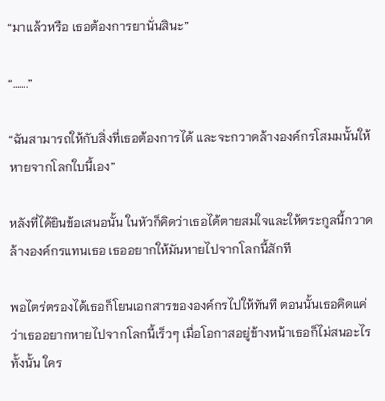“มาแล้วหรือ เธอต้องการยานั่นสินะ”

“…….”

“ฉันสามารถให้กับสิ่งที่เธอต้องการได้ และจะกวาดล้างองค์กรโสมมนั้นให้หายจากโลกใบนี้เอง”

หลังที่ได้ยินข้อเสนอนั้น ในหัวก็คิดว่าเธอได้ตายสมใจและให้ตระกูลนี้กวาดล้างองค์กรแทนเธอ เธออยากให้มันหายไปจากโลกนี้สักที

พอไตร่ตรองได้เธอก็โยนเอกสารขององค์กรไปให้ทันที ตอนนั้นเธอคิดแค่ว่าเธออยากหายไปจากโลกนี้เร็วๆ เมื่อโอกาสอยู่ข้างหน้าเธอก็ไม่สนอะไรทั้งนั้น ใคร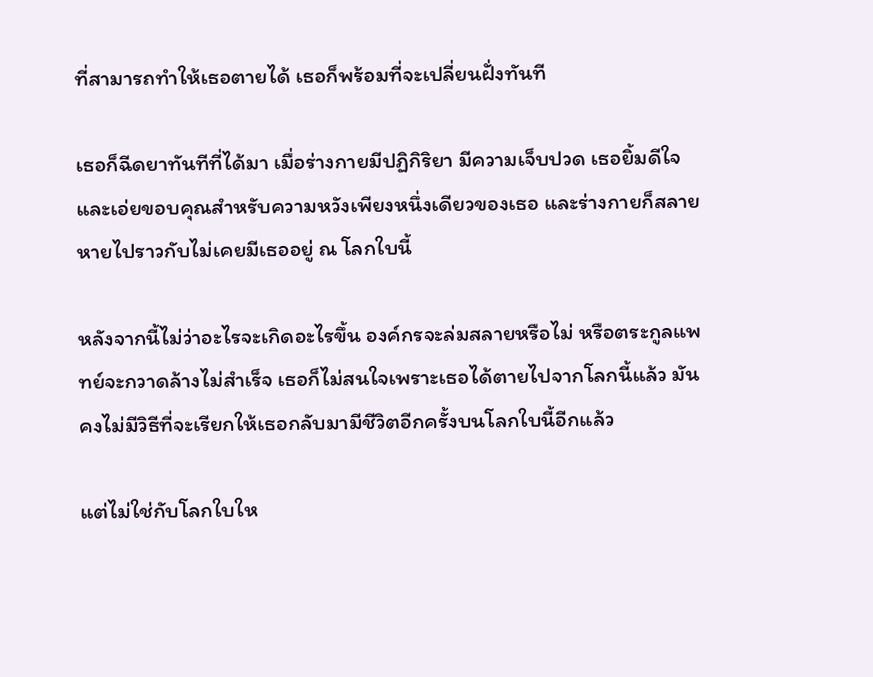ที่สามารถทำให้เธอตายได้ เธอก็พร้อมที่จะเปลี่ยนฝั่งทันที

เธอก็ฉีดยาทันทีที่ได้มา เมื่อร่างกายมีปฏิกิริยา มีความเจ็บปวด เธอยิ้มดีใจและเอ่ยขอบคุณสำหรับความหวังเพียงหนึ่งเดียวของเธอ และร่างกายก็สลายหายไปราวกับไม่เคยมีเธออยู่ ณ โลกใบนี้

หลังจากนี้ไม่ว่าอะไรจะเกิดอะไรขึ้น องค์กรจะล่มสลายหรือไม่ หรือตระกูลแพทย์จะกวาดล้างไม่สำเร็จ เธอก็ไม่สนใจเพราะเธอได้ตายไปจากโลกนี้แล้ว มันคงไม่มีวิธีที่จะเรียกให้เธอกลับมามีชีวิตอีกครั้งบนโลกใบนี้อีกแล้ว

แต่ไม่ใช่กับโลกใบให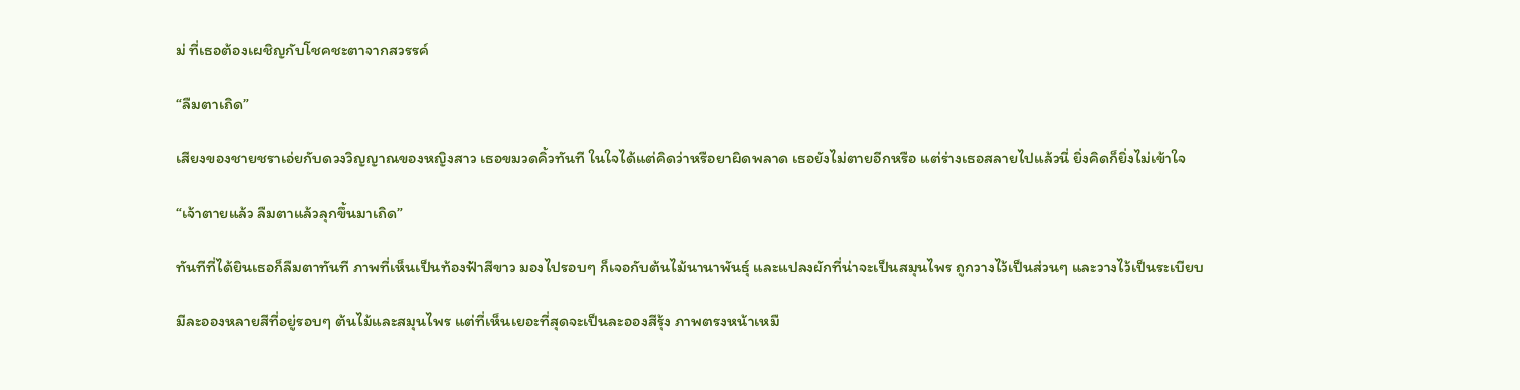ม่ ที่เธอต้องเผชิญกับโชคชะตาจากสวรรค์

“ลืมตาเถิด”

เสียงของชายชราเอ่ยกับดวงวิญญาณของหญิงสาว เธอขมวดคิ้วทันที ในใจได้แต่คิดว่าหรือยาผิดพลาด เธอยังไม่ตายอีกหรือ แต่ร่างเธอสลายไปแล้วนี่ ยิ่งคิดก็ยิ่งไม่เข้าใจ

“เจ้าตายแล้ว ลืมตาแล้วลุกขึ้นมาเถิด”

ทันทีที่ได้ยินเธอก็ลืมตาทันที ภาพที่เห็นเป็นท้องฟ้าสีขาว มองไปรอบๆ ก็เจอกับต้นไม้นานาพันธุ์ และแปลงผักที่น่าจะเป็นสมุนไพร ถูกวางไว้เป็นส่วนๆ และวางไว้เป็นระเบียบ

มีละอองหลายสีที่อยู่รอบๆ ต้นไม้และสมุนไพร แต่ที่เห็นเยอะที่สุดจะเป็นละอองสีรุ้ง ภาพตรงหน้าเหมื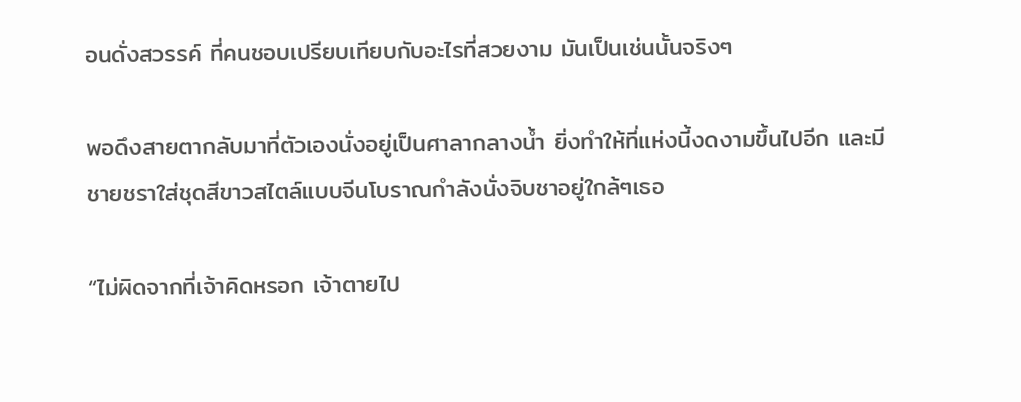อนดั่งสวรรค์ ที่คนชอบเปรียบเทียบกับอะไรที่สวยงาม มันเป็นเช่นนั้นจริงๆ

พอดึงสายตากลับมาที่ตัวเองนั่งอยู่เป็นศาลากลางน้ำ ยิ่งทำให้ที่แห่งนี้งดงามขึ้นไปอีก และมีชายชราใส่ชุดสีขาวสไตล์แบบจีนโบราณกำลังนั่งจิบชาอยู่ใกล้ๆเธอ

“ไม่ผิดจากที่เจ้าคิดหรอก เจ้าตายไป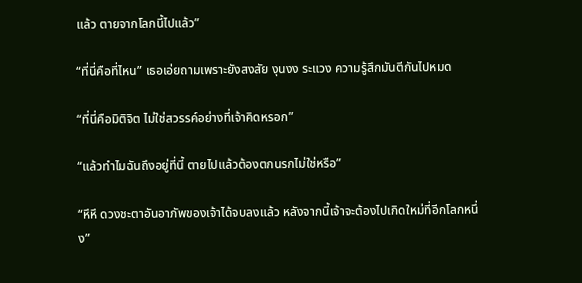แล้ว ตายจากโลกนี้ไปแล้ว”

“ที่นี่คือที่ไหน” เธอเอ่ยถามเพราะยังสงสัย งุนงง ระแวง ความรู้สึกมันตีกันไปหมด

“ที่นี่คือมิติจิต ไม่ใช่สวรรค์อย่างที่เจ้าคิดหรอก”

“แล้วทำไมฉันถึงอยู่ที่นี้ ตายไปแล้วต้องตกนรกไม่ใช่หรือ”

“หึหึ ดวงชะตาอันอาภัพของเจ้าได้จบลงแล้ว หลังจากนี้เจ้าจะต้องไปเกิดใหม่ที่อีกโลกหนึ่ง”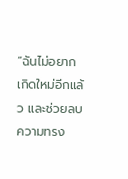“ฉันไม่อยากเกิดใหม่อีกแล้ว และช่วยลบความทรง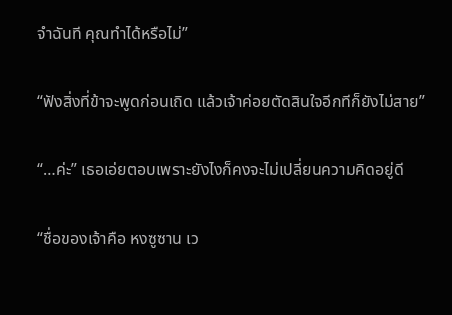จำฉันที คุณทำได้หรือไม่”

“ฟังสิ่งที่ข้าจะพูดก่อนเถิด แล้วเจ้าค่อยตัดสินใจอีกทีก็ยังไม่สาย”

“…ค่ะ” เธอเอ่ยตอบเพราะยังไงก็คงจะไม่เปลี่ยนความคิดอยู่ดี

“ชื่อของเจ้าคือ หงซูซาน เว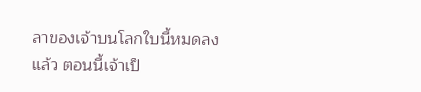ลาของเจ้าบนโลกใบนี้หมดลงแล้ว ตอนนี้เจ้าเป็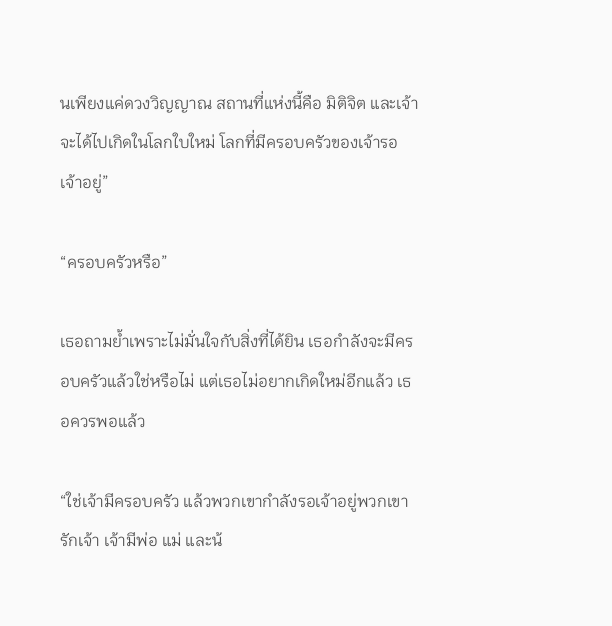นเพียงแค่ดวงวิญญาณ สถานที่แห่งนี้คือ มิติจิต และเจ้าจะได้ไปเกิดในโลกใบใหม่ โลกที่มีครอบครัวของเจ้ารอเจ้าอยู่”

“ครอบครัวหรือ”

เธอถามย้ำเพราะไม่มั่นใจกับสิ่งที่ได้ยิน เธอกำลังจะมีครอบครัวแล้วใช่หรือไม่ แต่เธอไม่อยากเกิดใหม่อีกแล้ว เธอควรพอแล้ว

“ใช่เจ้ามีครอบครัว แล้วพวกเขากำลังรอเจ้าอยู่พวกเขารักเจ้า เจ้ามีพ่อ แม่ และน้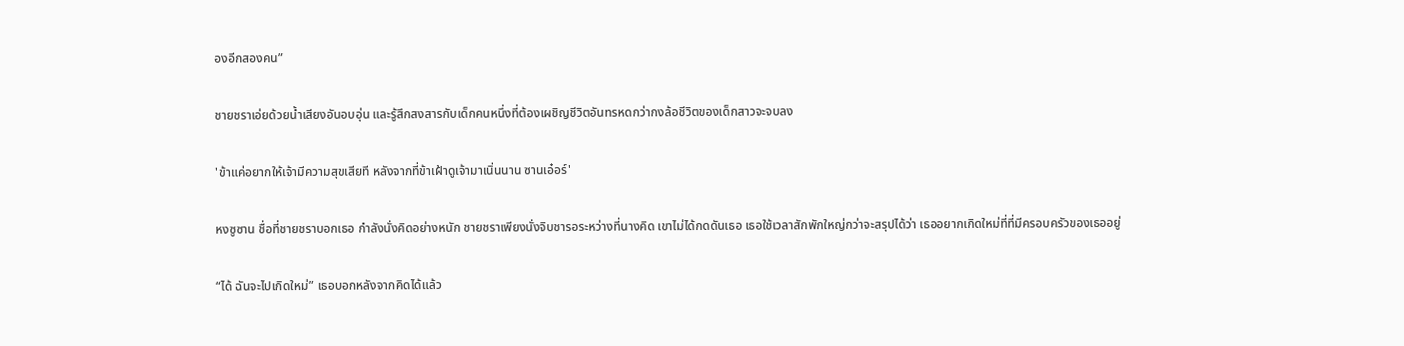องอีกสองคน”

ชายชราเอ่ยด้วยน้ำเสียงอันอบอุ่น และรู้สึกสงสารกับเด็กคนหนึ่งที่ต้องเผชิญชีวิตอันทรหดกว่ากงล้อชีวิตของเด็กสาวจะจบลง

'ข้าแค่อยากให้เจ้ามีความสุขเสียที หลังจากที่ข้าเฝ้าดูเจ้ามาเนิ่นนาน ซานเอ๋อร์'

หงซูซาน ชื่อที่ชายชราบอกเธอ กำลังนั่งคิดอย่างหนัก ชายชราเพียงนั่งจิบชารอระหว่างที่นางคิด เขาไม่ได้กดดันเธอ เธอใช้เวลาสักพักใหญ่กว่าจะสรุปได้ว่า เธออยากเกิดใหม่ที่ที่มีครอบครัวของเธออยู่

“ได้ ฉันจะไปเกิดใหม่” เธอบอกหลังจากคิดได้แล้ว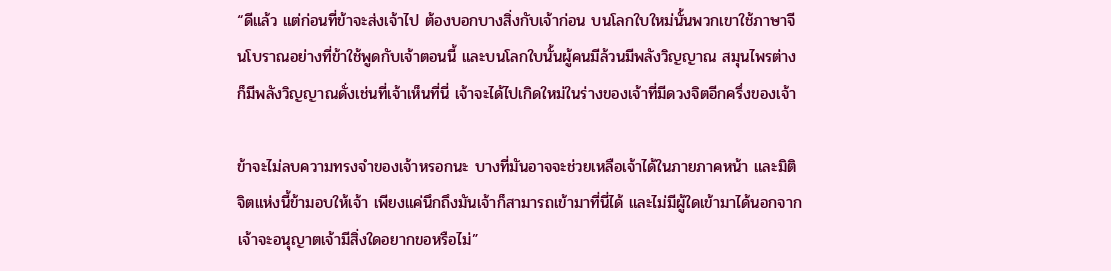“ดีแล้ว แต่ก่อนที่ข้าจะส่งเจ้าไป ต้องบอกบางสิ่งกับเจ้าก่อน บนโลกใบใหม่นั้นพวกเขาใช้ภาษาจีนโบราณอย่างที่ข้าใช้พูดกับเจ้าตอนนี้ และบนโลกใบนั้นผู้คนมีล้วนมีพลังวิญญาณ สมุนไพรต่างก็มีพลังวิญญาณดั่งเช่นที่เจ้าเห็นที่นี่ เจ้าจะได้ไปเกิดใหม่ในร่างของเจ้าที่มีดวงจิตอีกครึ่งของเจ้า

ข้าจะไม่ลบความทรงจำของเจ้าหรอกนะ บางที่มันอาจจะช่วยเหลือเจ้าได้ในภายภาคหน้า และมิติจิตแห่งนี้ข้ามอบให้เจ้า เพียงแค่นึกถึงมันเจ้าก็สามารถเข้ามาที่นี่ได้ และไม่มีผู้ใดเข้ามาได้นอกจากเจ้าจะอนุญาตเจ้ามีสิ่งใดอยากขอหรือไม่”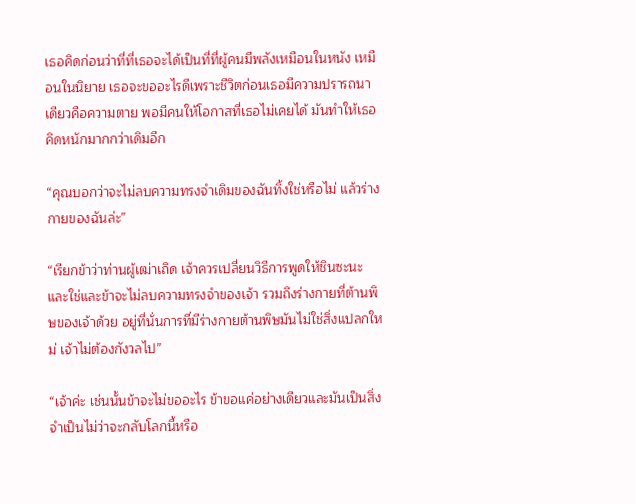เธอคิดก่อนว่าที่ที่เธอจะได้เป็นที่ที่ผู้คนมีพลังเหมือนในหนัง เหมือนในนิยาย เธอจะขออะไรดีเพราะชีวิตก่อนเธอมีความปรารถนาเดียวคือความตาย พอมีคนให้โอกาสที่เธอไม่เคยได้ มันทำให้เธอคิดหนักมากกว่าเดิมอีก

“คุณบอกว่าจะไม่ลบความทรงจำเดิมของฉันทิ้งใช่หรือไม่ แล้วร่างกายของฉันล่ะ”

“เรียกข้าว่าท่านผู้เฒ่าเถิด เจ้าควรเปลี่ยนวิธีการพูดให้ชินซะนะ และใช่และข้าจะไม่ลบความทรงจำของเจ้า รวมถึงร่างกายที่ต้านพิษของเจ้าด้วย อยู่ที่นั่นการที่มีร่างกายต้านพิษมันไม่ใช่สิ่งแปลกใหม่ เจ้าไม่ต้องกังวลไป”

“เจ้าค่ะ เช่นนั้นข้าจะไม่ขออะไร ข้าขอแค่อย่างเดียวและมันเป็นสิ่งจำเป็นไม่ว่าจะกลับโลกนี้หรือ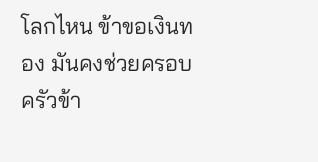โลกไหน ข้าขอเงินทอง มันคงช่วยครอบครัวข้า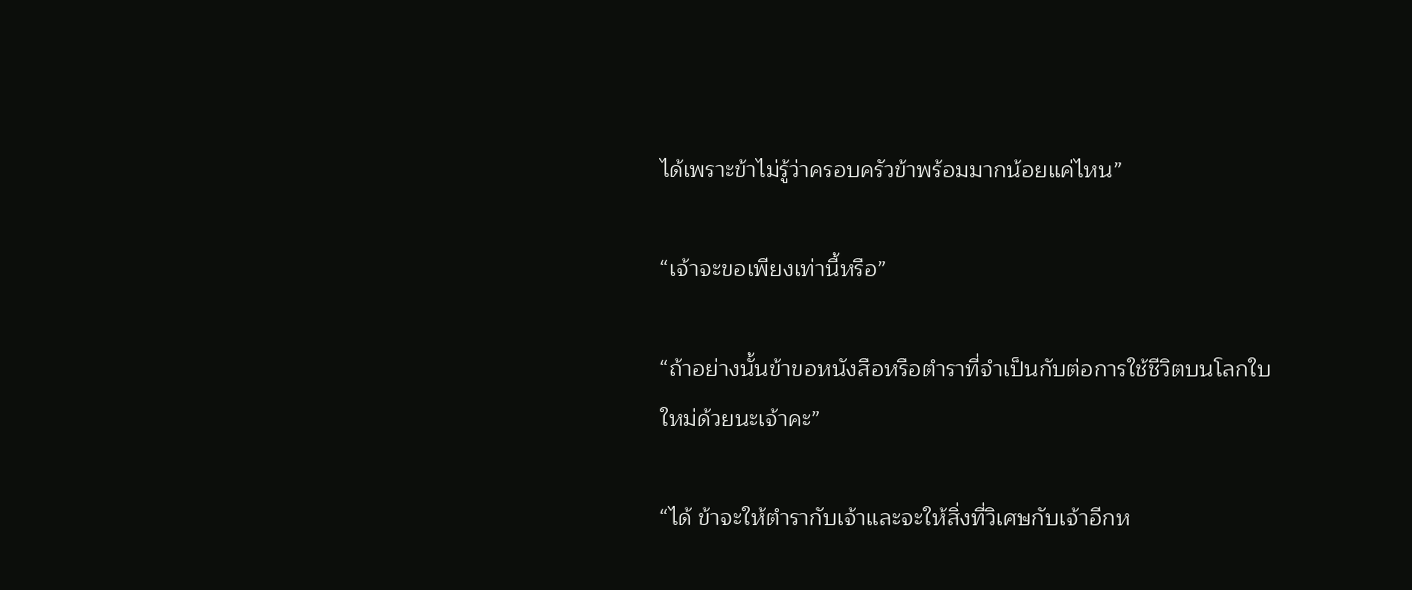ได้เพราะข้าไม่รู้ว่าครอบครัวข้าพร้อมมากน้อยแค่ไหน”

“เจ้าจะขอเพียงเท่านี้หรือ”

“ถ้าอย่างนั้นข้าขอหนังสือหรือตำราที่จำเป็นกับต่อการใช้ชีวิตบนโลกใบใหม่ด้วยนะเจ้าคะ”

“ได้ ข้าจะให้ตำรากับเจ้าและจะให้สิ่งที่วิเศษกับเจ้าอีกห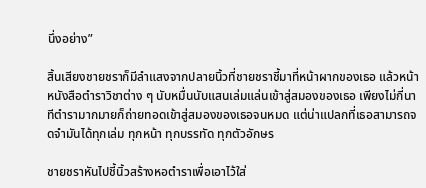นึ่งอย่าง”

สิ้นเสียงชายชราก็มีลำแสงจากปลายนิ้วที่ชายชราชี้มาที่หน้าผากของเธอ แล้วหน้าหนังสือตำราวิชาต่าง ๆ นับหมื่นนับแสนเล่มแล่นเข้าสู่สมองของเธอ เพียงไม่กี่นาทีตำรามากมายก็ถ่ายทอดเข้าสู่สมองของเธอจนหมด แต่น่าแปลกที่เธอสามารถจดจำมันได้ทุกเล่ม ทุกหน้า ทุกบรรทัด ทุกตัวอักษร

ชายชราหันไปชี้นิ้วสร้างหอตำราเพื่อเอาไว้ใส่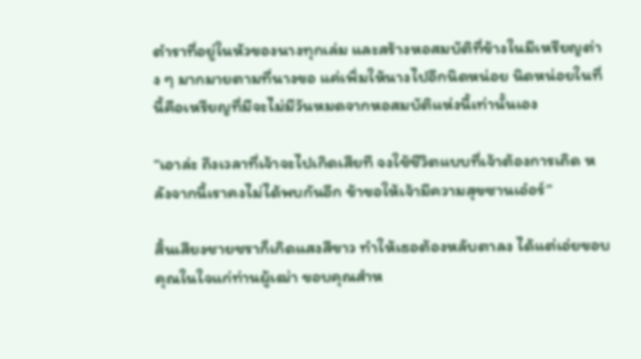ตำราที่อยู่ในหัวของนางทุกเล่ม และสร้างหอสมบัติที่ข้างในมีเหรียญต่าง ๆ มากมายตามที่นางขอ แค่เพิ่มให้นางไปอีกนิดหน่อย นิดหน่อยในที่นี้คือเหรียญที่มีจะไม่มีวันหมดจากหอสมบัติแห่งนี้เท่านั้นเอง

“เอาล่ะ ถึงเวลาที่เจ้าจะไปเกิดเสียที จงใช้ชีวิตแบบที่เจ้าต้องการเถิด หลังจากนี้เราคงไม่ได้พบกันอีก ข้าขอให้เจ้ามีความสุขซานเอ๋อร์”

สิ้นเสียงชายชราก็เกิดแสงสีขาว ทำให้เธอต้องหลับตาลง ได้แต่เอ่ยขอบคุณในใจแก่ท่านผู้เฒ่า ขอบคุณสำห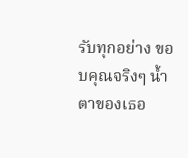รับทุกอย่าง ขอบคุณจริงๆ น้ำตาของเธอ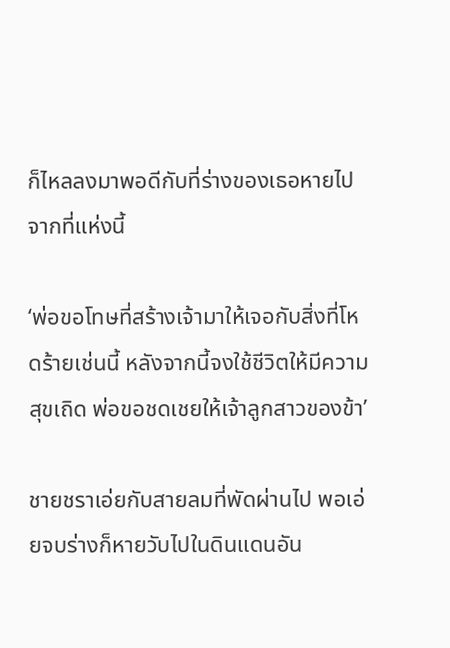ก็ไหลลงมาพอดีกับที่ร่างของเธอหายไปจากที่แห่งนี้

‘พ่อขอโทษที่สร้างเจ้ามาให้เจอกับสิ่งที่โหดร้ายเช่นนี้ หลังจากนี้จงใช้ชีวิตให้มีความสุขเถิด พ่อขอชดเชยให้เจ้าลูกสาวของข้า’

ชายชราเอ่ยกับสายลมที่พัดผ่านไป พอเอ่ยจบร่างก็หายวับไปในดินแดนอัน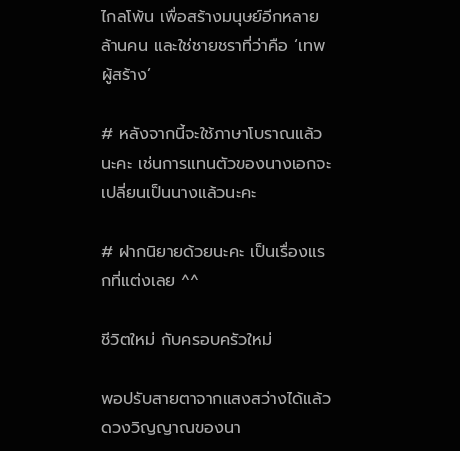ไกลโพ้น เพื่อสร้างมนุษย์อีกหลายล้านคน และใช่ชายชราที่ว่าคือ ‘เทพผู้สร้าง’

# หลังจากนี้จะใช้ภาษาโบราณแล้วนะคะ เช่นการแทนตัวของนางเอกจะเปลี่ยนเป็นนางแล้วนะคะ

# ฝากนิยายด้วยนะคะ เป็นเรื่องแรกที่แต่งเลย ^^

ชีวิตใหม่ กับครอบครัวใหม่

พอปรับสายตาจากแสงสว่างได้แล้วดวงวิญญาณของนา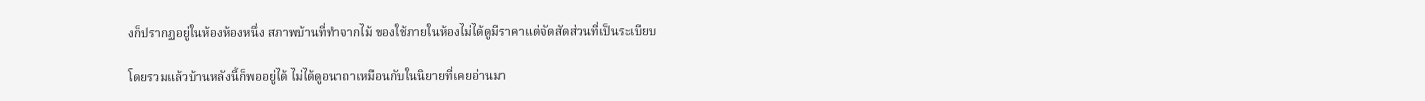งก็ปรากฏอยู่ในห้องห้องหนึ่ง สภาพบ้านที่ทำจากไม้ ของใช้ภายในห้องไม่ได้ดูมีราคาแต่จัดสัดส่วนที่เป็นระเบียบ

โดยรวมแล้วบ้านหลังนี้ก็พออยู่ได้ ไม่ได้ดูอนาถาเหมือนกับในนิยายที่เคยอ่านมา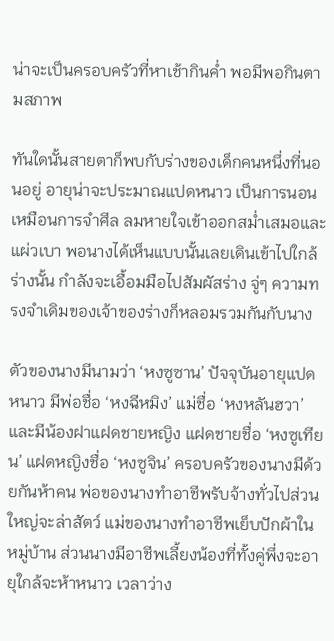น่าจะเป็นครอบครัวที่หาเช้ากินค่ำ พอมีพอกินตามสภาพ

ทันใดนั้นสายตาก็พบกับร่างของเด็กคนหนึ่งที่นอนอยู่ อายุน่าจะประมาณแปดหนาว เป็นการนอนเหมือนการจำศีล ลมหายใจเข้าออกสม่ำเสมอและแผ่วเบา พอนางได้เห็นแบบนั้นเลยเดินเข้าไปใกล้ร่างนั้น กำลังจะเอื้อมมือไปสัมผัสร่าง จู่ๆ ความทรงจำเดิมของเจ้าของร่างก็หลอมรวมกันกับนาง

ตัวของนางมีนามว่า ‘หงซูซาน’ ปัจจุบันอายุแปดหนาว มีพ่อชื่อ ‘หงฉีหมิง’ แม่ชื่อ ‘หงหลันฮวา’ และมีน้องฝาแฝดชายหญิง แฝดชายชื่อ ‘หงซูเทียน’ แฝดหญิงชื่อ ‘หงซูจิน’ ครอบครัวของนางมีด้วยกันห้าคน พ่อของนางทำอาชีพรับจ้างทั่วไปส่วนใหญ่จะล่าสัตว์ แม่ของนางทำอาชีพเย็บปักผ้าในหมู่บ้าน ส่วนนางมีอาชีพเลี้ยงน้องที่ทั้งคู่พึ่งจะอายุใกล้จะห้าหนาว เวลาว่าง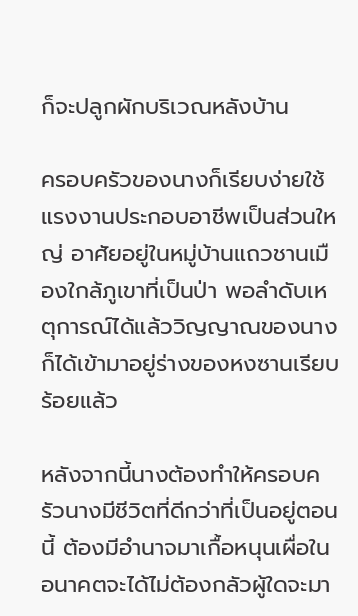ก็จะปลูกผักบริเวณหลังบ้าน

ครอบครัวของนางก็เรียบง่ายใช้แรงงานประกอบอาชีพเป็นส่วนใหญ่ อาศัยอยู่ในหมู่บ้านแถวชานเมืองใกล้ภูเขาที่เป็นป่า พอลำดับเหตุการณ์ได้แล้ววิญญาณของนางก็ได้เข้ามาอยู่ร่างของหงซานเรียบร้อยแล้ว

หลังจากนี้นางต้องทำให้ครอบครัวนางมีชีวิตที่ดีกว่าที่เป็นอยู่ตอนนี้ ต้องมีอำนาจมาเกื้อหนุนเผื่อในอนาคตจะได้ไม่ต้องกลัวผู้ใดจะมา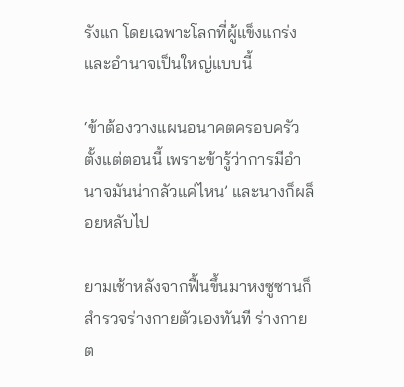รังแก โดยเฉพาะโลกที่ผู้แข็งแกร่งและอำนาจเป็นใหญ่แบบนี้

‘ข้าต้องวางแผนอนาคตครอบครัวตั้งแต่ตอนนี้ เพราะข้ารู้ว่าการมีอำนาจมันน่ากลัวแค่ไหน’ และนางก็ผล็อยหลับไป

ยามเช้าหลังจากฟื้นขึ้นมาหงซูซานก็สำรวจร่างกายตัวเองทันที ร่างกายต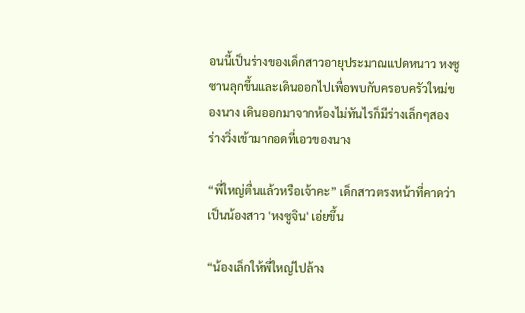อนนี้เป็นร่างของเด็กสาวอายุประมาณแปดหนาว หงซูซานลุกขึ้นและเดินออกไปเพื่อพบกับครอบครัวใหม่ของนาง เดินออกมาจากห้องไม่ทันไรก็มีร่างเล็กๆสองร่างวิ่งเข้ามากอดที่เอวของนาง

“พี่ใหญ่ตื่นแล้วหรือเจ้าคะ” เด็กสาวตรงหน้าที่คาดว่าเป็นน้องสาว 'หงซูจิน' เอ่ยขึ้น

“น้องเล็กให้พี่ใหญ่ไปล้าง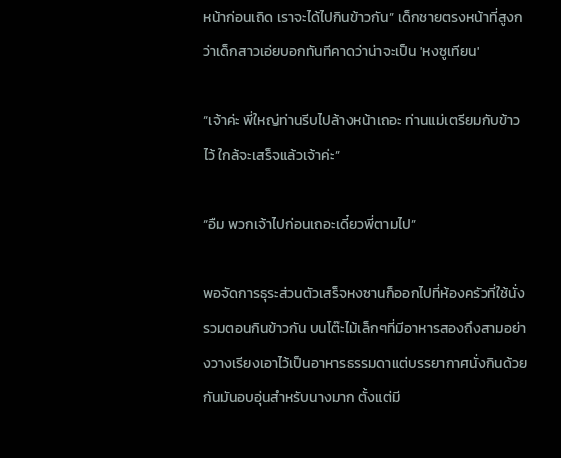หน้าก่อนเถิด เราจะได้ไปกินข้าวกัน” เด็กชายตรงหน้าที่สูงกว่าเด็กสาวเอ่ยบอกทันทีคาดว่าน่าจะเป็น 'หงซูเทียน'

“เจ้าค่ะ พี่ใหญ่ท่านรีบไปล้างหน้าเถอะ ท่านแม่เตรียมกับข้าวไว้ ใกล้จะเสร็จแล้วเจ้าค่ะ”

“อืม พวกเจ้าไปก่อนเถอะเดี๋ยวพี่ตามไป”

พอจัดการธุระส่วนตัวเสร็จหงซานก็ออกไปที่ห้องครัวที่ใช้นั่งรวมตอนกินข้าวกัน บนโต๊ะไม้เล็กๆที่มีอาหารสองถึงสามอย่างวางเรียงเอาไว้เป็นอาหารธรรมดาแต่บรรยากาศนั่งกินด้วยกันมันอบอุ่นสำหรับนางมาก ตั้งแต่มี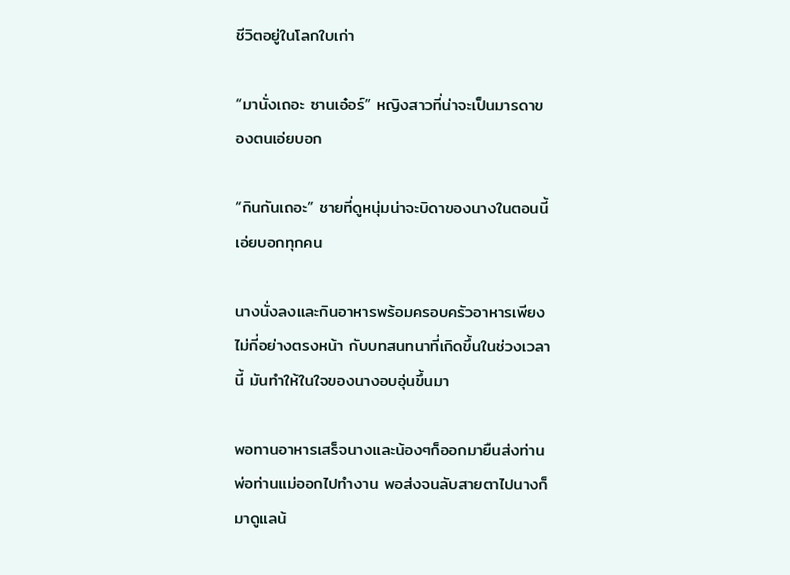ชีวิตอยู่ในโลกใบเก่า

“มานั่งเถอะ ซานเอ๋อร์” หญิงสาวที่น่าจะเป็นมารดาของตนเอ่ยบอก

“กินกันเถอะ” ชายที่ดูหนุ่มน่าจะบิดาของนางในตอนนี้เอ่ยบอกทุกคน

นางนั่งลงและกินอาหารพร้อมครอบครัวอาหารเพียงไม่กี่อย่างตรงหน้า กับบทสนทนาที่เกิดขึ้นในช่วงเวลานี้ มันทำให้ในใจของนางอบอุ่นขึ้นมา

พอทานอาหารเสร็จนางและน้องๆก็ออกมายืนส่งท่านพ่อท่านแม่ออกไปทำงาน พอส่งจนลับสายตาไปนางก็มาดูแลน้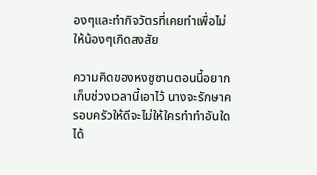องๆและทำกิจวัตรที่เคยทำเพื่อไม่ให้น้องๆเกิดสงสัย

ความคิดของหงซูซานตอนนี้อยากเก็บช่วงเวลานี้เอาไว้ นางจะรักษาครอบครัวให้ดีจะไม่ให้ใครทำทำอันใดได้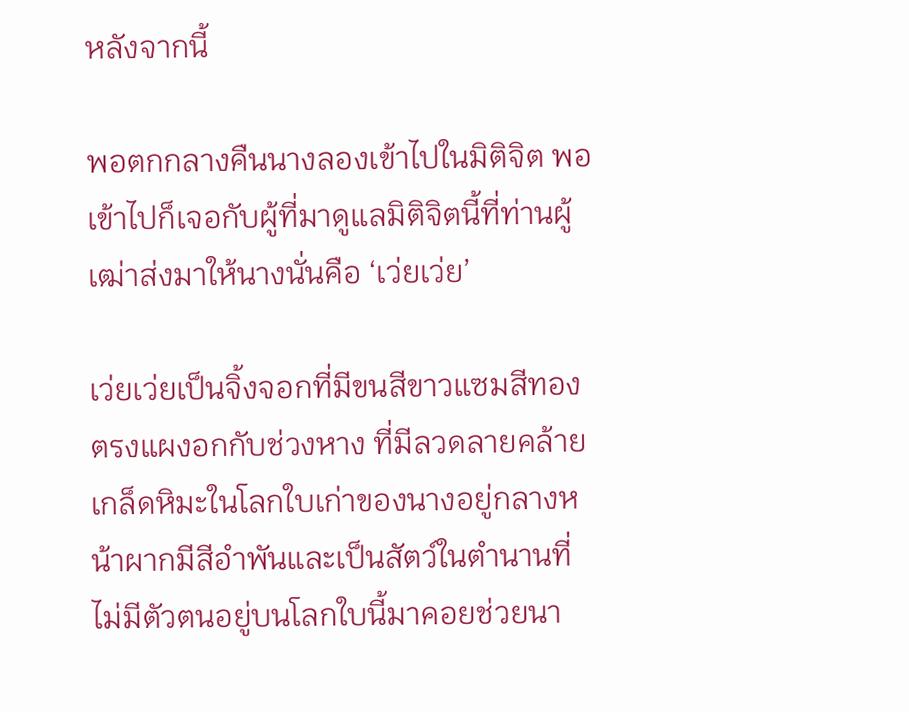หลังจากนี้

พอตกกลางคืนนางลองเข้าไปในมิติจิต พอเข้าไปก็เจอกับผู้ที่มาดูแลมิติจิตนี้ที่ท่านผู้เฒ่าส่งมาให้นางนั่นคือ ‘เว่ยเว่ย’

เว่ยเว่ยเป็นจิ้งจอกที่มีขนสีขาวแซมสีทองตรงแผงอกกับช่วงหาง ที่มีลวดลายคล้ายเกล็ดหิมะในโลกใบเก่าของนางอยู่กลางหน้าผากมีสีอำพันและเป็นสัตว์ในตำนานที่ไม่มีตัวตนอยู่บนโลกใบนี้มาคอยช่วยนา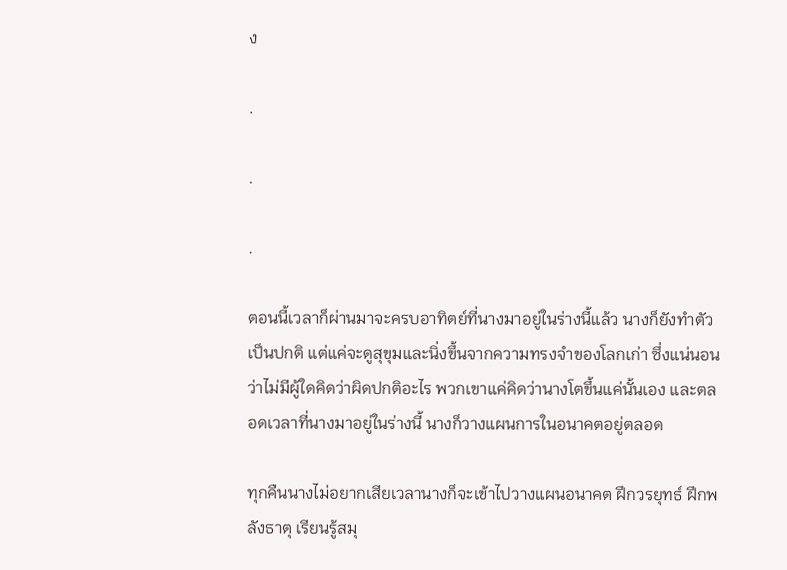ง

.

.

.

ตอนนี้เวลาก็ผ่านมาจะครบอาทิตย์ที่นางมาอยู่ในร่างนี้แล้ว นางก็ยังทำตัวเป็นปกติ แต่แค่จะดูสุขุมและนิ่งขึ้นจากความทรงจำของโลกเก่า ซึ่งแน่นอนว่าไม่มีผู้ใดคิดว่าผิดปกติอะไร พวกเขาแค่คิดว่านางโตขึ้นแค่นั้นเอง และตลอดเวลาที่นางมาอยู่ในร่างนี้ นางก็วางแผนการในอนาคตอยู่ตลอด

ทุกคืนนางไม่อยากเสียเวลานางก็จะเข้าไปวางแผนอนาคต ฝึกวรยุทธ์ ฝึกพลังธาตุ เรียนรู้สมุ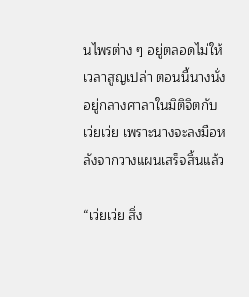นไพรต่าง ๆ อยู่ตลอดไม่ให้เวลาสูญเปล่า ตอนนี้นางนั่งอยู่กลางศาลาในมิติจิตกับเว่ยเว่ย เพราะนางจะลงมือหลังจากวางแผนเสร็จสิ้นแล้ว

“เว่ยเว่ย สิ่ง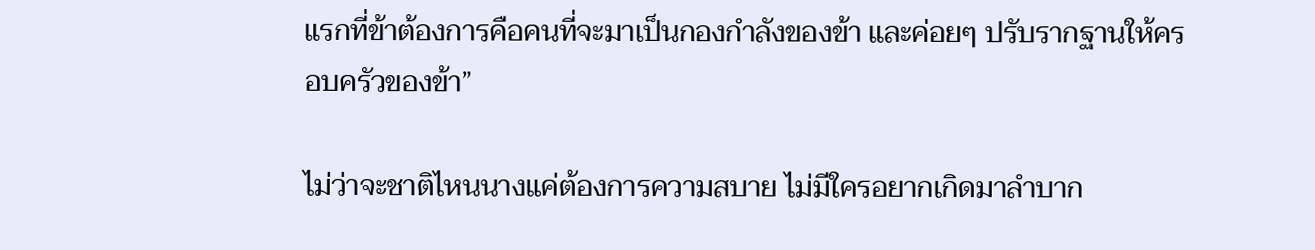แรกที่ข้าต้องการคือคนที่จะมาเป็นกองกำลังของข้า และค่อยๆ ปรับรากฐานให้ครอบครัวของข้า”

ไม่ว่าจะชาติไหนนางแค่ต้องการความสบาย ไม่มีใครอยากเกิดมาลำบาก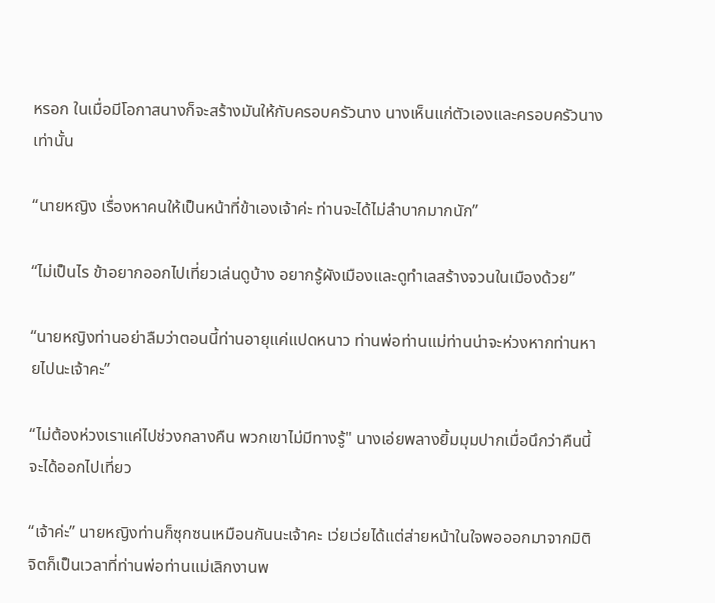หรอก ในเมื่อมีโอกาสนางก็จะสร้างมันให้กับครอบครัวนาง นางเห็นแก่ตัวเองและครอบครัวนางเท่านั้น

“นายหญิง เรื่องหาคนให้เป็นหน้าที่ข้าเองเจ้าค่ะ ท่านจะได้ไม่ลำบากมากนัก”

“ไม่เป็นไร ข้าอยากออกไปเที่ยวเล่นดูบ้าง อยากรู้ผังเมืองและดูทำเลสร้างจวนในเมืองด้วย”

“นายหญิงท่านอย่าลืมว่าตอนนี้ท่านอายุแค่แปดหนาว ท่านพ่อท่านแม่ท่านน่าจะห่วงหากท่านหายไปนะเจ้าคะ”

“ไม่ต้องห่วงเราแค่ไปช่วงกลางคืน พวกเขาไม่มีทางรู้" นางเอ่ยพลางยิ้มมุมปากเมื่อนึกว่าคืนนี้จะได้ออกไปเที่ยว

“เจ้าค่ะ” นายหญิงท่านก็ซุกซนเหมือนกันนะเจ้าคะ เว่ยเว่ยได้แต่ส่ายหน้าในใจพอออกมาจากมิติจิตก็เป็นเวลาที่ท่านพ่อท่านแม่เลิกงานพ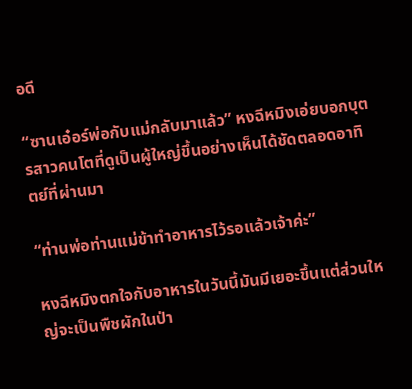อดี

“ซานเอ๋อร์พ่อกับแม่กลับมาแล้ว” หงฉีหมิงเอ่ยบอกบุตรสาวคนโตที่ดูเป็นผู้ใหญ่ขึ้นอย่างเห็นได้ชัดตลอดอาทิตย์ที่ผ่านมา

“ท่านพ่อท่านแม่ข้าทำอาหารไว้รอแล้วเจ้าค่ะ”

หงฉีหมิงตกใจกับอาหารในวันนี้มันมีเยอะขึ้นแต่ส่วนใหญ่จะเป็นพืชผักในป่า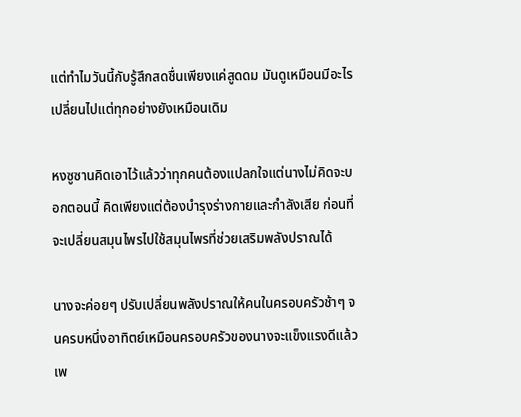แต่ทำไมวันนี้กับรู้สึกสดชื่นเพียงแค่สูดดม มันดูเหมือนมีอะไรเปลี่ยนไปแต่ทุกอย่างยังเหมือนเดิม

หงซูซานคิดเอาไว้แล้วว่าทุกคนต้องแปลกใจแต่นางไม่คิดจะบอกตอนนี้ คิดเพียงแต่ต้องบำรุงร่างกายและกำลังเสีย ก่อนที่จะเปลี่ยนสมุนไพรไปใช้สมุนไพรที่ช่วยเสริมพลังปราณได้

นางจะค่อยๆ ปรับเปลี่ยนพลังปราณให้คนในครอบครัวช้าๆ จนครบหนึ่งอาทิตย์เหมือนครอบครัวของนางจะแข็งแรงดีแล้ว เพ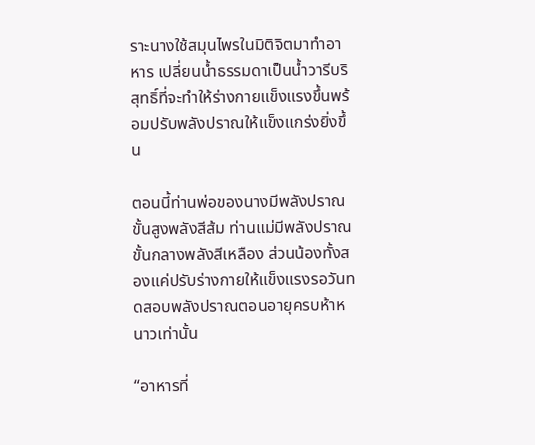ราะนางใช้สมุนไพรในมิติจิตมาทำอาหาร เปลี่ยนน้ำธรรมดาเป็นน้ำวารีบริสุทธิ์ที่จะทำให้ร่างกายแข็งแรงขึ้นพร้อมปรับพลังปราณให้แข็งแกร่งยิ่งขึ้น

ตอนนี้ท่านพ่อของนางมีพลังปราณขั้นสูงพลังสีส้ม ท่านแม่มีพลังปราณขั้นกลางพลังสีเหลือง ส่วนน้องทั้งสองแค่ปรับร่างกายให้แข็งแรงรอวันทดสอบพลังปราณตอนอายุครบห้าหนาวเท่านั้น

“อาหารที่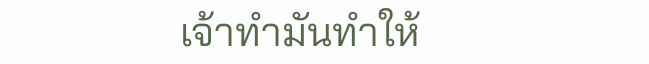เจ้าทำมันทำให้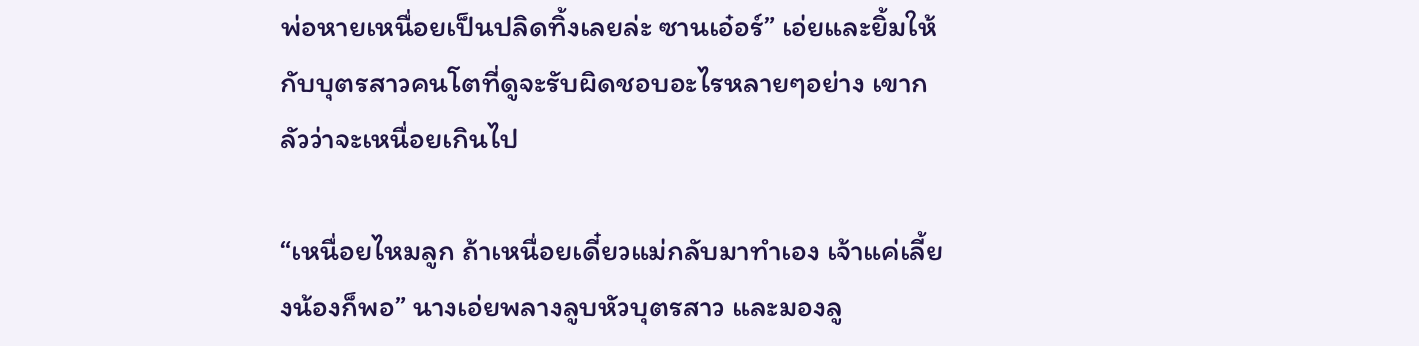พ่อหายเหนื่อยเป็นปลิดทิ้งเลยล่ะ ซานเอ๋อร์” เอ่ยและยิ้มให้กับบุตรสาวคนโตที่ดูจะรับผิดชอบอะไรหลายๆอย่าง เขากลัวว่าจะเหนื่อยเกินไป

“เหนื่อยไหมลูก ถ้าเหนื่อยเดี๋ยวแม่กลับมาทำเอง เจ้าแค่เลี้ยงน้องก็พอ” นางเอ่ยพลางลูบหัวบุตรสาว และมองลู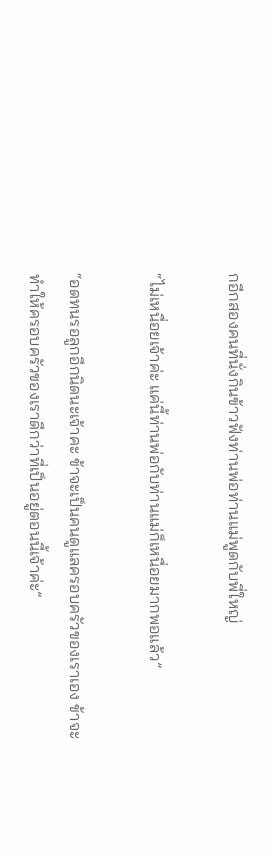กอีกสองคนที่นั่งกินข้าวฟังท่านพ่อท่านแม่พูดกับพี่ใหญ่

“ไม่เหนื่อยเจ้าค่ะ แค่นี้ท่านพ่อกับท่านแม่ก็เหนื่อยมากพอแล้ว”

“อดทนรอลูกอีกนิดนะเจ้าคะ ข้าจะเป็นคนดูแลครอบครัวของเราเอง ข้าจะทำให้ครอบครัวของเราดีกว่าที่เป็นอยู่ตอนนี้เจ้าค่ะ”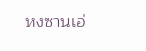หงซานเอ่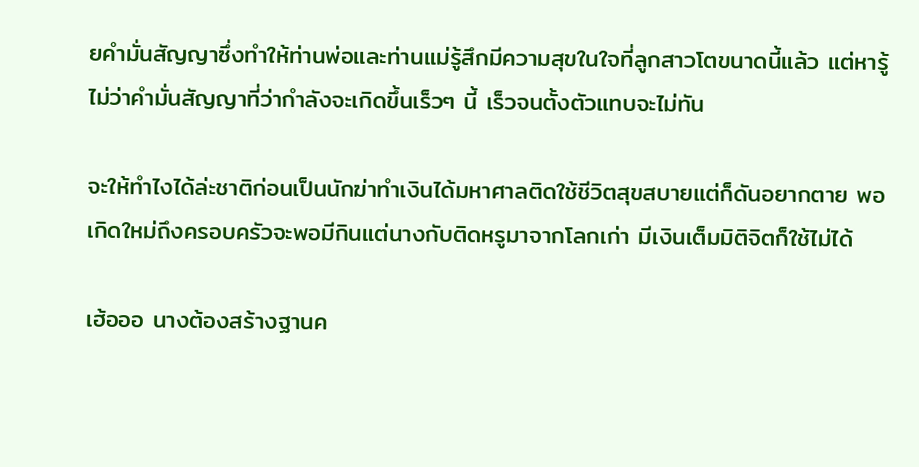ยคำมั่นสัญญาซึ่งทำให้ท่านพ่อและท่านแม่รู้สึกมีความสุขในใจที่ลูกสาวโตขนาดนี้แล้ว แต่หารู้ไม่ว่าคำมั่นสัญญาที่ว่ากำลังจะเกิดขึ้นเร็วๆ นี้ เร็วจนตั้งตัวแทบจะไม่ทัน

จะให้ทำไงได้ล่ะชาติก่อนเป็นนักฆ่าทำเงินได้มหาศาลติดใช้ชีวิตสุขสบายแต่ก็ดันอยากตาย พอเกิดใหม่ถึงครอบครัวจะพอมีกินแต่นางกับติดหรูมาจากโลกเก่า มีเงินเต็มมิติจิตก็ใช้ไม่ได้

เฮ้อออ นางต้องสร้างฐานค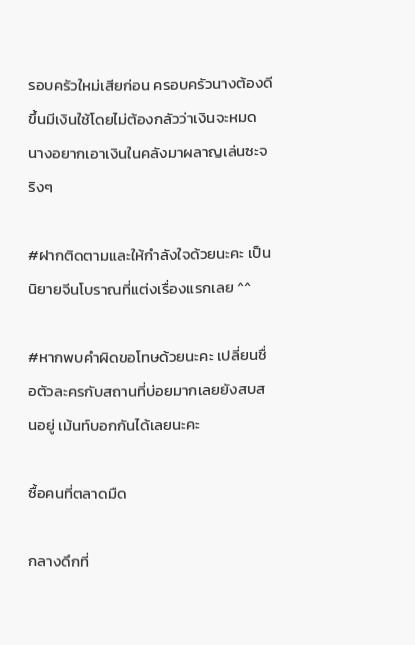รอบครัวใหม่เสียก่อน ครอบครัวนางต้องดีขึ้นมีเงินใช้โดยไม่ต้องกลัวว่าเงินจะหมด นางอยากเอาเงินในคลังมาผลาญเล่นซะจริงๆ

#ฝากติดตามและให้กำลังใจด้วยนะคะ เป็นนิยายจีนโบราณที่แต่งเรื่องแรกเลย ^^

#หากพบคำผิดขอโทษด้วยนะคะ เปลี่ยนชื่อตัวละครกับสถานที่บ่อยมากเลยยังสบสนอยู่ เม้นท์บอกกันได้เลยนะคะ

ซื้อคนที่ตลาดมืด

กลางดึกที่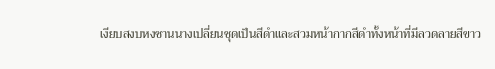เงียบสงบหงซานนางเปลี่ยนชุดเป็นสีดำและสวมหน้ากากสีดำทั้งหน้าที่มีลวดลายสีขาว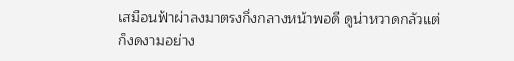เสมือนฟ้าผ่าลงมาตรงกึ่งกลางหน้าพอดี ดูน่าหวาดกลัวแต่ก็งดงามอย่าง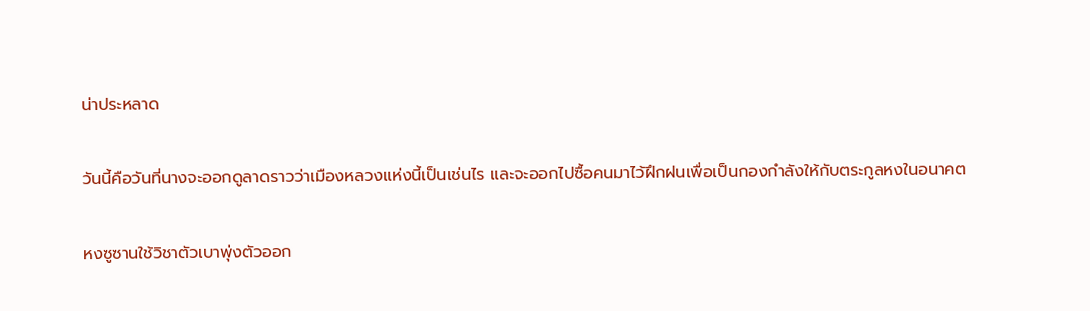น่าประหลาด

วันนี้คือวันที่นางจะออกดูลาดราวว่าเมืองหลวงแห่งนี้เป็นเช่นไร และจะออกไปซื้อคนมาไว้ฝึกฝนเพื่อเป็นกองกำลังให้กับตระกูลหงในอนาคต

หงซูซานใช้วิชาตัวเบาพุ่งตัวออก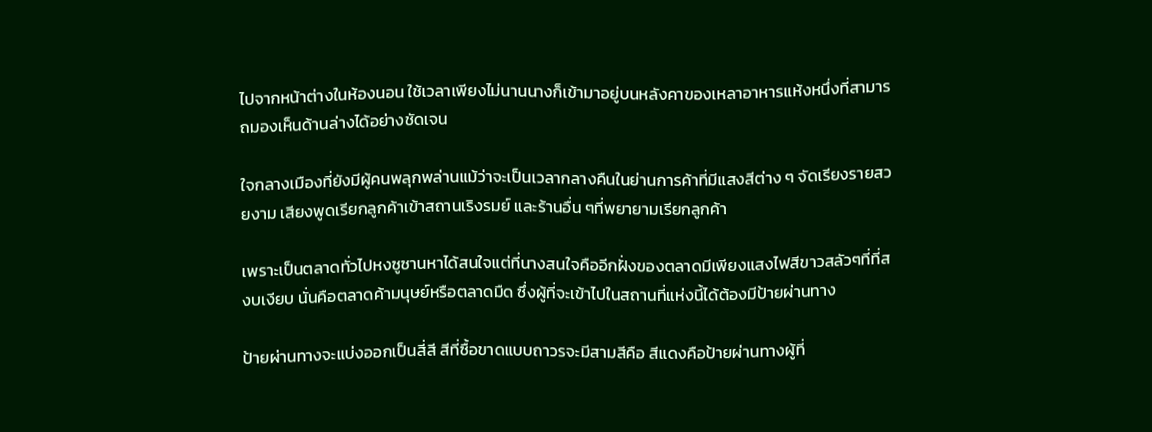ไปจากหน้าต่างในห้องนอน ใช้เวลาเพียงไม่นานนางก็เข้ามาอยู่บนหลังคาของเหลาอาหารแห้งหนึ่งที่สามารถมองเห็นด้านล่างได้อย่างชัดเจน

ใจกลางเมืองที่ยังมีผู้คนพลุกพล่านแม้ว่าจะเป็นเวลากลางคืนในย่านการค้าที่มีแสงสีต่าง ๆ จัดเรียงรายสวยงาม เสียงพูดเรียกลูกค้าเข้าสถานเริงรมย์ และร้านอื่น ๆที่พยายามเรียกลูกค้า

เพราะเป็นตลาดทั่วไปหงซูซานหาได้สนใจแต่ที่นางสนใจคืออีกฝั่งของตลาดมีเพียงแสงไฟสีขาวสลัวๆที่ที่สงบเงียบ นั่นคือตลาดค้ามนุษย์หรือตลาดมืด ซึ่งผู้ที่จะเข้าไปในสถานที่แห่งนี้ได้ต้องมีป้ายผ่านทาง

ป้ายผ่านทางจะแบ่งออกเป็นสี่สี สีที่ซื้อขาดแบบถาวรจะมีสามสีคือ สีแดงคือป้ายผ่านทางผู้ที่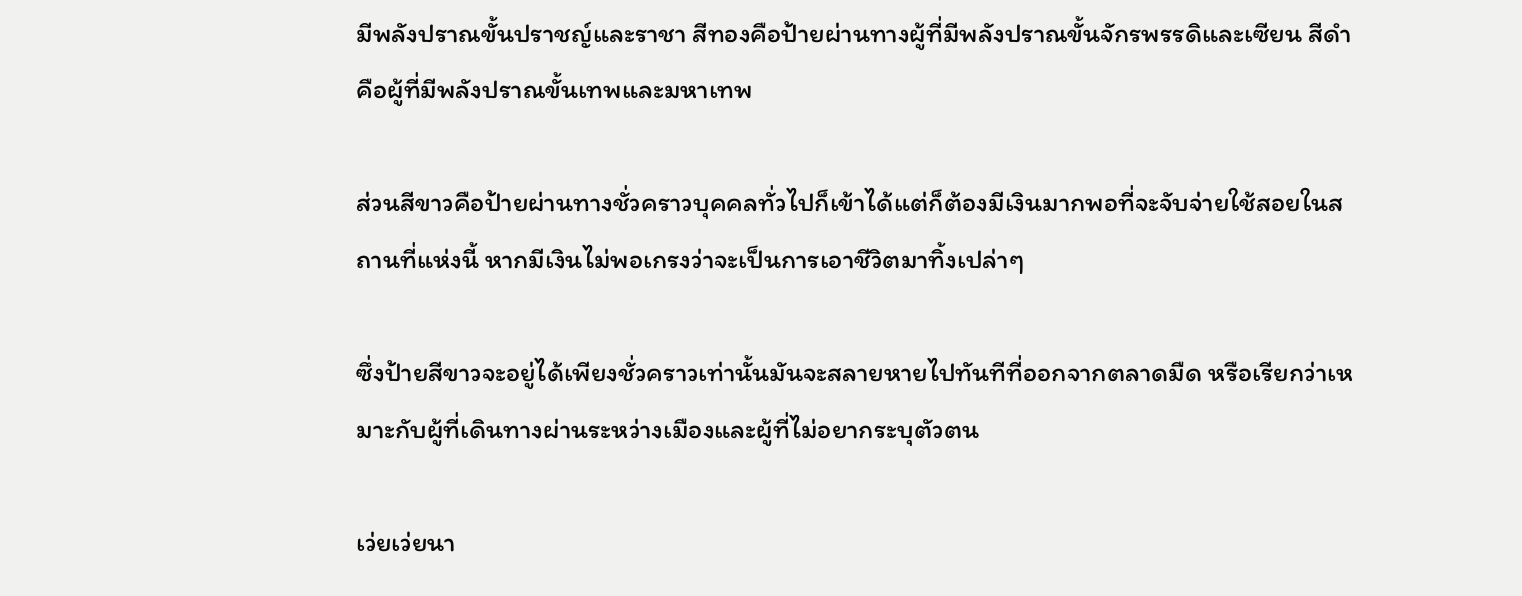มีพลังปราณขั้นปราชญ์และราชา สีทองคือป้ายผ่านทางผู้ที่มีพลังปราณขั้นจักรพรรดิและเซียน สีดำคือผู้ที่มีพลังปราณขั้นเทพและมหาเทพ

ส่วนสีขาวคือป้ายผ่านทางชั่วคราวบุคคลทั่วไปก็เข้าได้แต่ก็ต้องมีเงินมากพอที่จะจับจ่ายใช้สอยในสถานที่แห่งนี้ หากมีเงินไม่พอเกรงว่าจะเป็นการเอาชีวิตมาทิ้งเปล่าๆ

ซึ่งป้ายสีขาวจะอยู่ได้เพียงชั่วคราวเท่านั้นมันจะสลายหายไปทันทีที่ออกจากตลาดมืด หรือเรียกว่าเหมาะกับผู้ที่เดินทางผ่านระหว่างเมืองและผู้ที่ไม่อยากระบุตัวตน

เว่ยเว่ยนา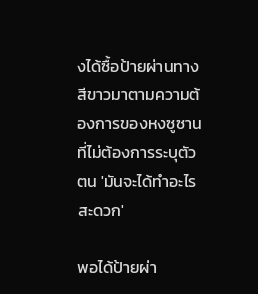งได้ซื้อป้ายผ่านทางสีขาวมาตามความต้องการของหงซูซานที่ไม่ต้องการระบุตัวตน 'มันจะได้ทำอะไรสะดวก'

พอได้ป้ายผ่า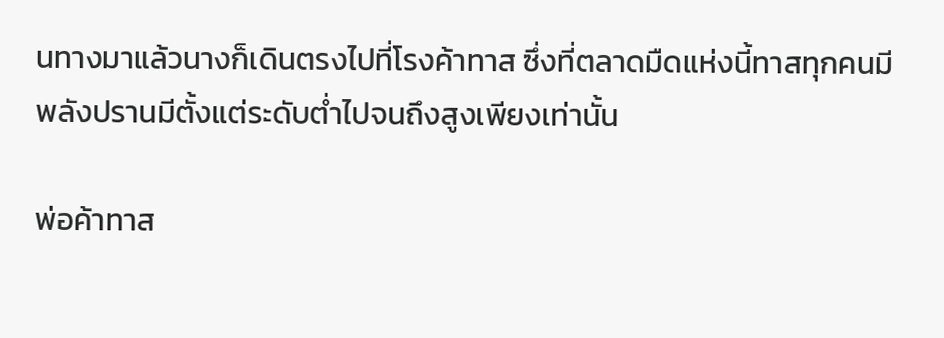นทางมาแล้วนางก็เดินตรงไปที่โรงค้าทาส ซึ่งที่ตลาดมืดแห่งนี้ทาสทุกคนมีพลังปรานมีตั้งแต่ระดับต่ำไปจนถึงสูงเพียงเท่านั้น

พ่อค้าทาส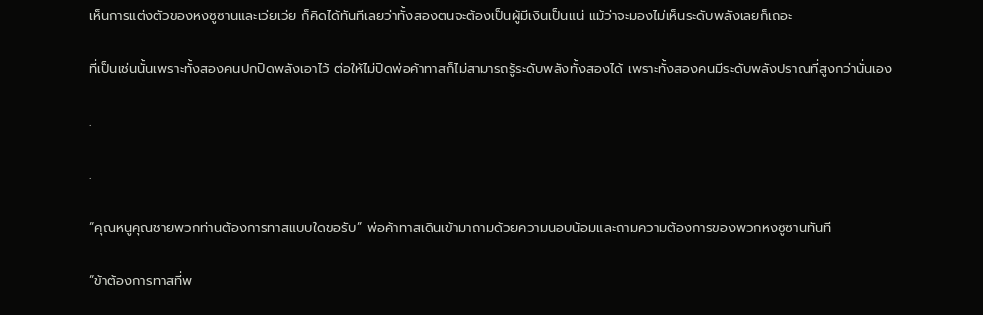เห็นการแต่งตัวของหงซูซานและเว่ยเว่ย ก็คิดได้ทันทีเลยว่าทั้งสองตนจะต้องเป็นผู้มีเงินเป็นแน่ แม้ว่าจะมองไม่เห็นระดับพลังเลยก็เถอะ

ที่เป็นเช่นนั้นเพราะทั้งสองคนปกปิดพลังเอาไว้ ต่อให้ไม่ปิดพ่อค้าทาสก็ไม่สามารถรู้ระดับพลังทั้งสองได้ เพราะทั้งสองคนมีระดับพลังปราณที่สูงกว่านั่นเอง

.

.

“คุณหนูคุณชายพวกท่านต้องการทาสแบบใดขอรับ” พ่อค้าทาสเดินเข้ามาถามด้วยความนอบน้อมและถามความต้องการของพวกหงซูซานทันที

“ข้าต้องการทาสที่พ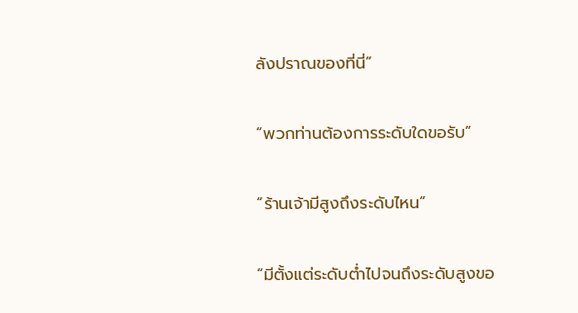ลังปราณของที่นี่”

“พวกท่านต้องการระดับใดขอรับ”

“ร้านเจ้ามีสูงถึงระดับไหน”

“มีตั้งแต่ระดับต่ำไปจนถึงระดับสูงขอ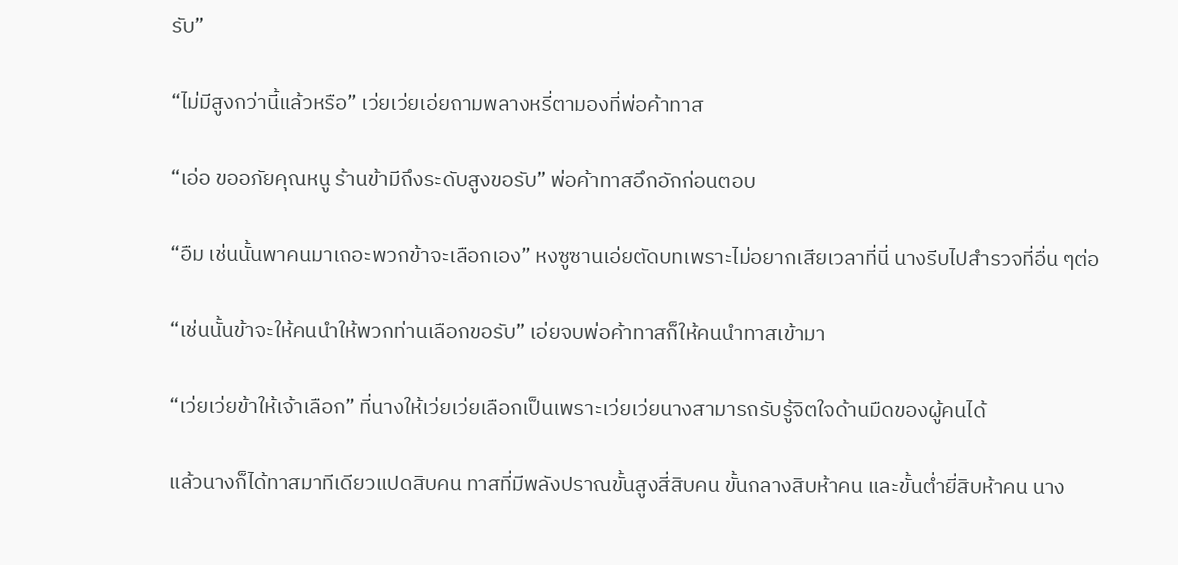รับ”

“ไม่มีสูงกว่านี้แล้วหรือ” เว่ยเว่ยเอ่ยถามพลางหรี่ตามองที่พ่อค้าทาส

“เอ่อ ขออภัยคุณหนู ร้านข้ามีถึงระดับสูงขอรับ” พ่อค้าทาสอึกอักก่อนตอบ

“อืม เช่นนั้นพาคนมาเถอะพวกข้าจะเลือกเอง” หงซูซานเอ่ยตัดบทเพราะไม่อยากเสียเวลาที่นี่ นางรีบไปสำรวจที่อื่น ๆต่อ

“เช่นนั้นข้าจะให้คนนำให้พวกท่านเลือกขอรับ” เอ่ยจบพ่อค้าทาสก็ให้คนนำทาสเข้ามา

“เว่ยเว่ยข้าให้เจ้าเลือก” ที่นางให้เว่ยเว่ยเลือกเป็นเพราะเว่ยเว่ยนางสามารถรับรู้จิตใจด้านมืดของผู้คนได้

แล้วนางก็ได้ทาสมาทีเดียวแปดสิบคน ทาสที่มีพลังปราณขั้นสูงสี่สิบคน ขั้นกลางสิบห้าคน และขั้นต่ำยี่สิบห้าคน นาง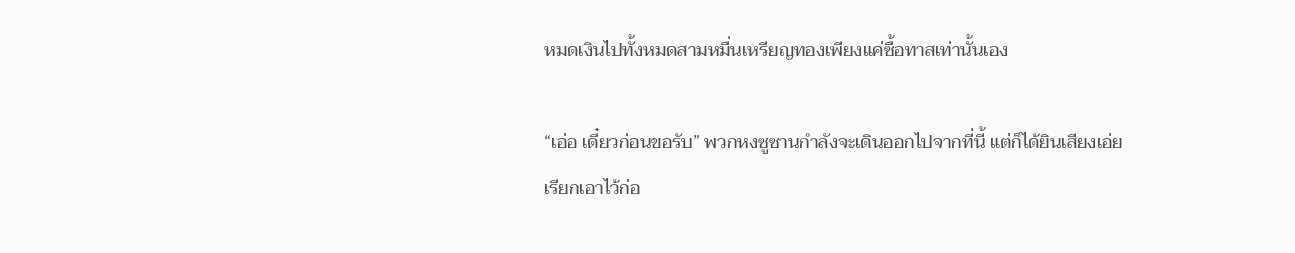หมดเงินไปทั้งหมดสามหมื่นเหรียญทองเพียงแค่ซื้อทาสเท่านั้นเอง

“เอ่อ เดี๋ยวก่อนขอรับ” พวกหงซูซานกำลังจะเดินออกไปจากที่นี้ แต่ก็ได้ยินเสียงเอ่ยเรียกเอาไว้ก่อ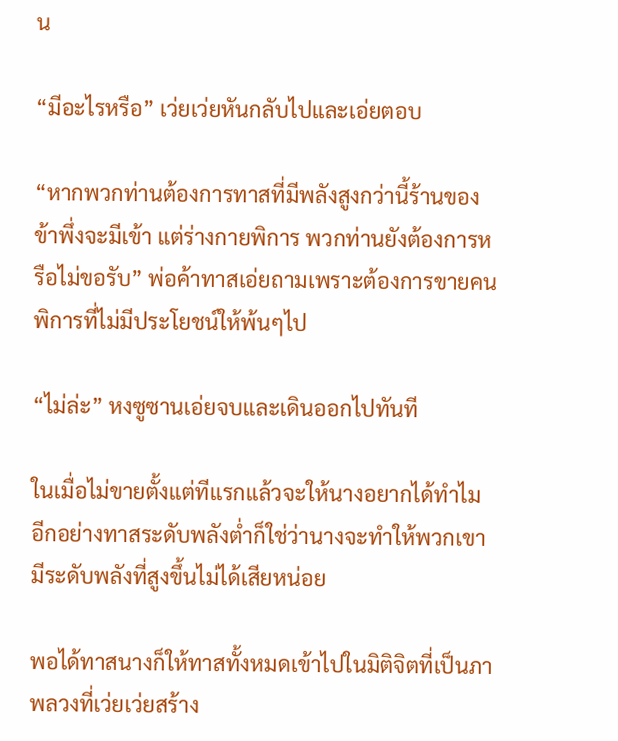น

“มีอะไรหรือ” เว่ยเว่ยหันกลับไปและเอ่ยตอบ

“หากพวกท่านต้องการทาสที่มีพลังสูงกว่านี้ร้านของข้าพึ่งจะมีเข้า แต่ร่างกายพิการ พวกท่านยังต้องการหรือไม่ขอรับ” พ่อค้าทาสเอ่ยถามเพราะต้องการขายคนพิการที่ไม่มีประโยชน์ให้พ้นๆไป

“ไม่ล่ะ” หงซูซานเอ่ยจบและเดินออกไปทันที

ในเมื่อไม่ขายตั้งแต่ทีแรกแล้วจะให้นางอยากได้ทำไม อีกอย่างทาสระดับพลังต่ำก็ใช่ว่านางจะทำให้พวกเขามีระดับพลังที่สูงขึ้นไม่ได้เสียหน่อย

พอได้ทาสนางก็ให้ทาสทั้งหมดเข้าไปในมิติจิตที่เป็นภาพลวงที่เว่ยเว่ยสร้าง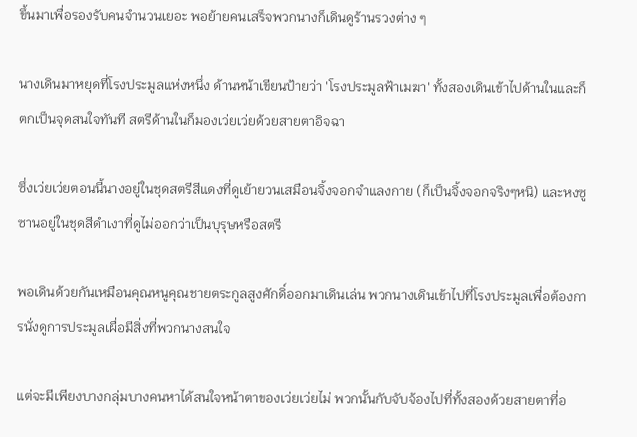ขึ้นมาเพื่อรองรับคนจำนวนเยอะ พอย้ายคนเสร็จพวกนางก็เดินดูร้านรวงต่าง ๆ

นางเดินมาหยุดที่โรงประมูลแห่งหนึ่ง ด้านหน้าเขียนป้ายว่า 'โรงประมูลฟ้าเมฆา' ทั้งสองเดินเข้าไปด้านในและก็ตกเป็นจุดสนใจทันที สตรีด้านในก็มองเว่ยเว่ยด้วยสายตาอิจฉา

ซึ่งเว่ยเว่ยตอนนี้นางอยู่ในชุดสตรีสีแดงที่ดูเย้ายวนเสมือนจิ้งจอกจำแลงกาย (ก็เป็นจิ้งจอกจริงๆหนิ) และหงซูซานอยู่ในชุดสีดำเงาที่ดูไม่ออกว่าเป็นบุรุษหรือสตรี

พอเดินด้วยกันเหมือนคุณหนูคุณชายตระกูลสูงศักดิ์ออกมาเดินเล่น พวกนางเดินเข้าไปที่โรงประมูลเพื่อต้องการนั่งดูการประมูลเผื่อมีสิ่งที่พวกนางสนใจ

แต่จะมีเพียงบางกลุ่มบางคนหาได้สนใจหน้าตาของเว่ยเว่ยไม่ พวกนั้นกับจับจ้องไปที่ทั้งสองด้วยสายตาที่อ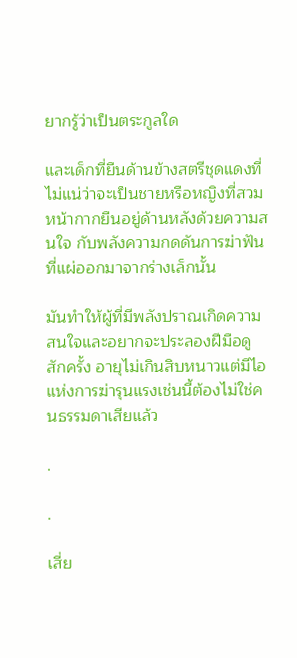ยากรู้ว่าเป็นตระกูลใด

และเด็กที่ยืนด้านข้างสตรีชุดแดงที่ไม่แน่ว่าจะเป็นชายหรือหญิงที่สวมหน้ากากยืนอยู่ด้านหลังด้วยความสนใจ กับพลังความกดดันการฆ่าฟันที่แผ่ออกมาจากร่างเล็กนั้น

มันทำให้ผู้ที่มีพลังปราณเกิดความสนใจและอยากจะประลองฝีมือดูสักครั้ง อายุไม่เกินสิบหนาวแต่มีไอแห่งการฆ่ารุนแรงเช่นนี้ต้องไม่ใช่คนธรรมดาเสียแล้ว

.

.

เสี่ย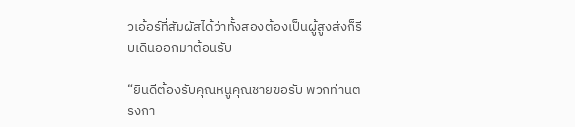วเอ้อร์ที่สัมผัสได้ว่าทั้งสองต้องเป็นผู้สูงส่งก็รีบเดินออกมาต้อนรับ

“ยินดีต้องรับคุณหนูคุณชายขอรับ พวกท่านตรงกา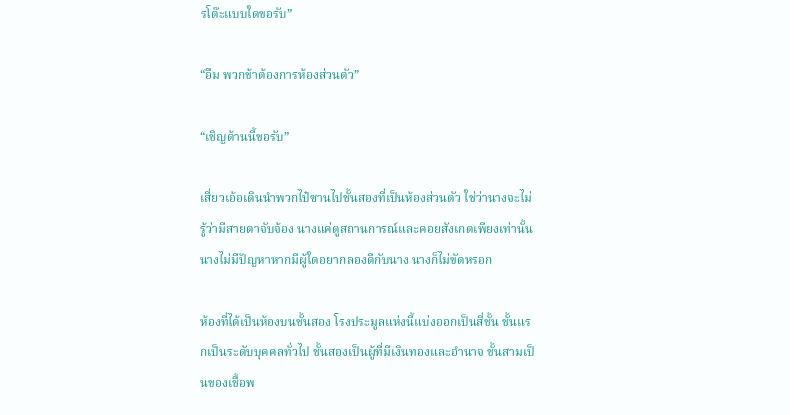รโต๊ะแบบใดขอรับ”

“อืม พวกข้าต้องการห้องส่วนตัว”

“เชิญด้านนี้ขอรับ”

เสี่ยวเอ้อเดินนำพวกไป๋ซานไปชั้นสองที่เป็นห้องส่วนตัว ใช่ว่านางจะไม่รู้ว่ามีสายตาจับจ้อง นางแค่ดูสถานการณ์และคอยสังเกตเพียงเท่านั้น นางไม่มีปัญหาหากมีผู้ใดอยากลองดีกับนาง นางก็ไม่ขัดหรอก

ห้องที่ได้เป็นห้องบนชั้นสอง โรงประมูลแห่งนี้แบ่งออกเป็นสี่ชั้น ชั้นแรกเป็นระดับบุคคลทั่วไป ชั้นสองเป็นผู้ที่มีเงินทองและอำนาจ ชั้นสามเป็นของเชื้อพ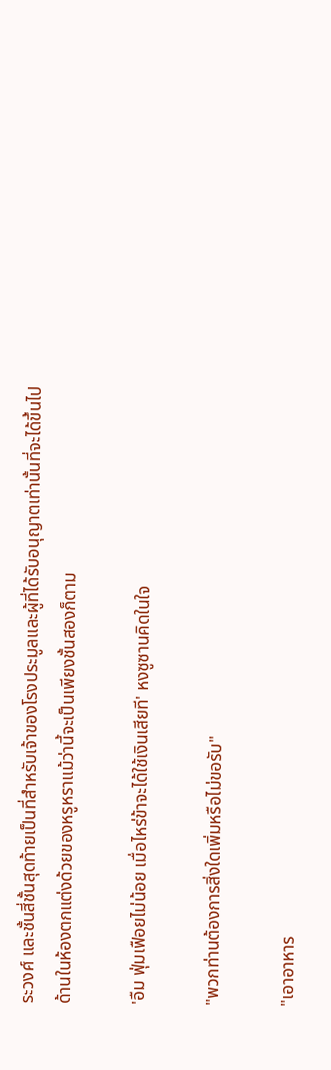ระวงศ์ และชั้นสี่ชั้นสุดท้ายเป็นที่สำหรับเจ้าของโรงประมูลและผู้ที่ได้รับอนุญาตเท่านั้นที่จะได้ขึ้นไป ด้านในห้องตกแต่งด้วยของหรูหราแม้ว่านี้จะเป็นเพียงชั้นสองก็ตาม

'อืม ฟุ่มเฟือยไม่น้อย เมื่อไหร่ข้าจะได้ใช้เงินเสียที' หงซูซานคิดในใจ

"พวกท่านต้องการสิ่งใดเพิ่มหรือไม่ขอรับ"

"เอาอาหาร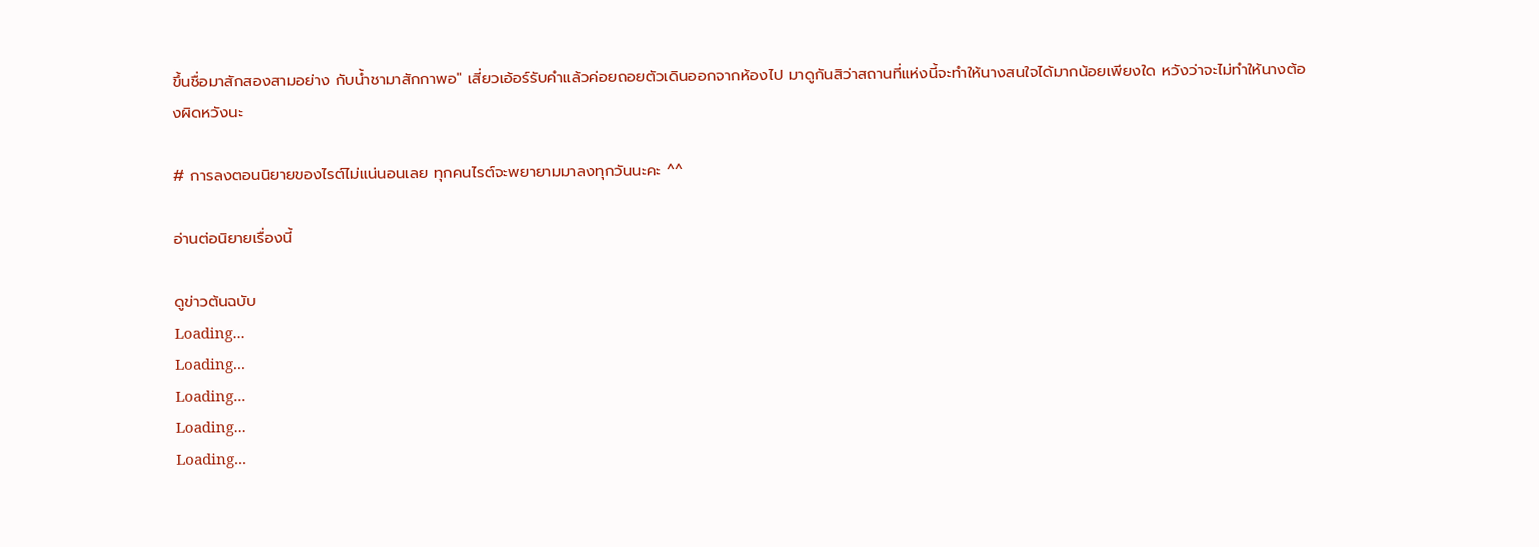ขึ้นชื่อมาสักสองสามอย่าง กับน้ำชามาสักกาพอ" เสี่ยวเอ้อร์รับคำแล้วค่อยถอยตัวเดินออกจากห้องไป มาดูกันสิว่าสถานที่แห่งนี้จะทำให้นางสนใจได้มากน้อยเพียงใด หวังว่าจะไม่ทำให้นางต้องผิดหวังนะ

# การลงตอนนิยายของไรต์ไม่แน่นอนเลย ทุกคนไรต์จะพยายามมาลงทุกวันนะคะ ^^

อ่านต่อนิยายเรื่องนี้

ดูข่าวต้นฉบับ
Loading...
Loading...
Loading...
Loading...
Loading...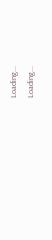Loading...
Loading...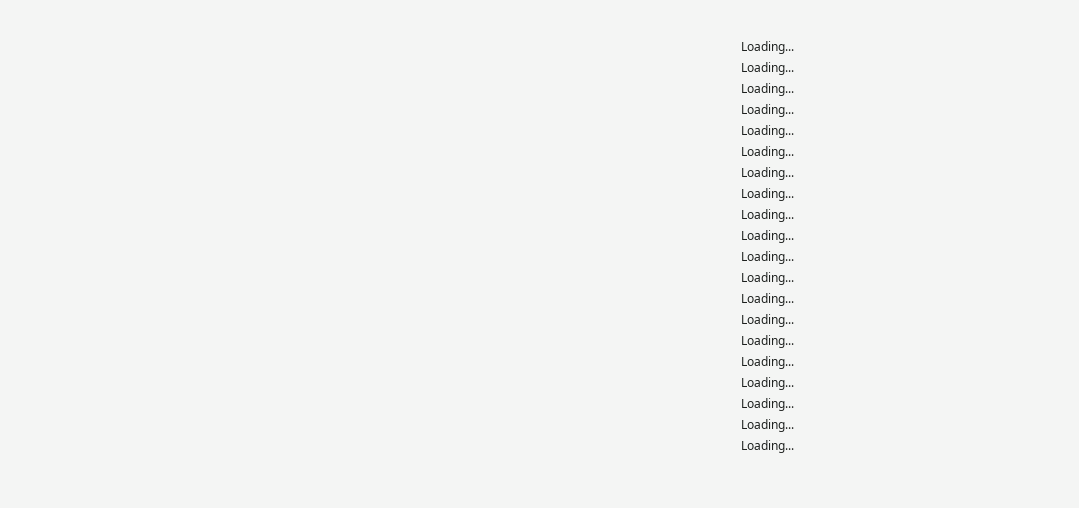Loading...
Loading...
Loading...
Loading...
Loading...
Loading...
Loading...
Loading...
Loading...
Loading...
Loading...
Loading...
Loading...
Loading...
Loading...
Loading...
Loading...
Loading...
Loading...
Loading...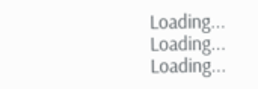Loading...
Loading...
Loading...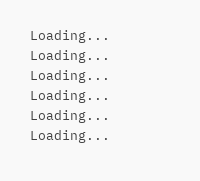Loading...
Loading...
Loading...
Loading...
Loading...
Loading...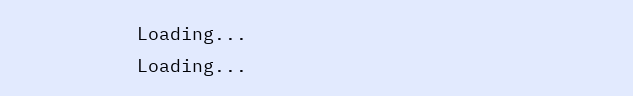Loading...
Loading...